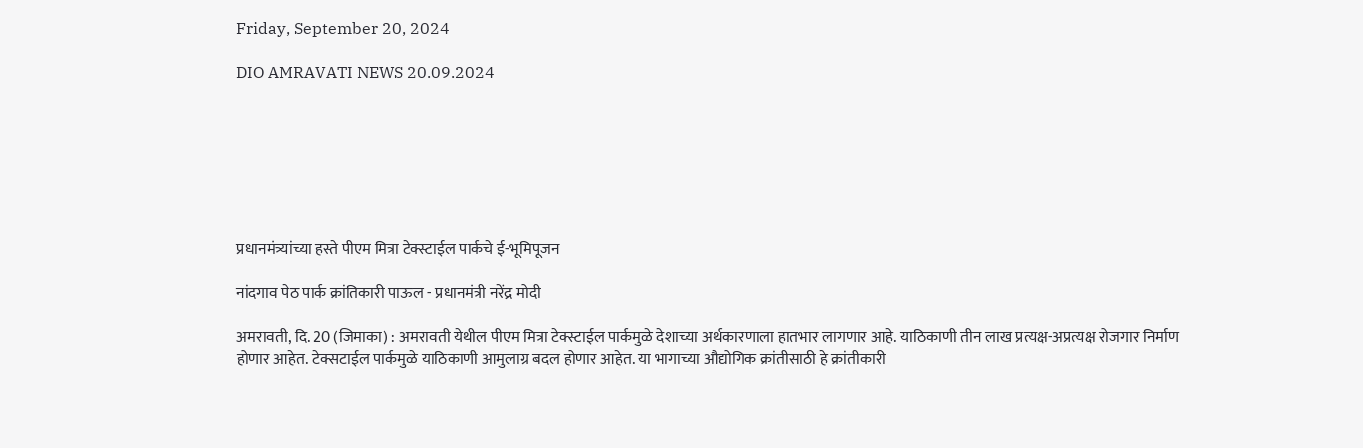Friday, September 20, 2024

DIO AMRAVATI NEWS 20.09.2024







प्रधानमंत्र्यांच्या हस्ते पीएम मित्रा टेक्स्टाईल पार्कचे ई-भूमिपूजन

नांदगाव पेठ पार्क क्रांतिकारी पाऊल - प्रधानमंत्री नरेंद्र मोदी

अमरावती, दि. 20 (जिमाका) : अमरावती येथील पीएम मित्रा टेक्स्टाईल पार्कमुळे देशाच्या अर्थकारणाला हातभार लागणार आहे. याठिकाणी तीन लाख प्रत्यक्ष-अप्रत्यक्ष रोजगार निर्माण होणार आहेत. टेक्सटाईल पार्कमुळे याठिकाणी आमुलाग्र बदल होणार आहेत. या भागाच्या औद्योगिक क्रांतीसाठी हे क्रांतीकारी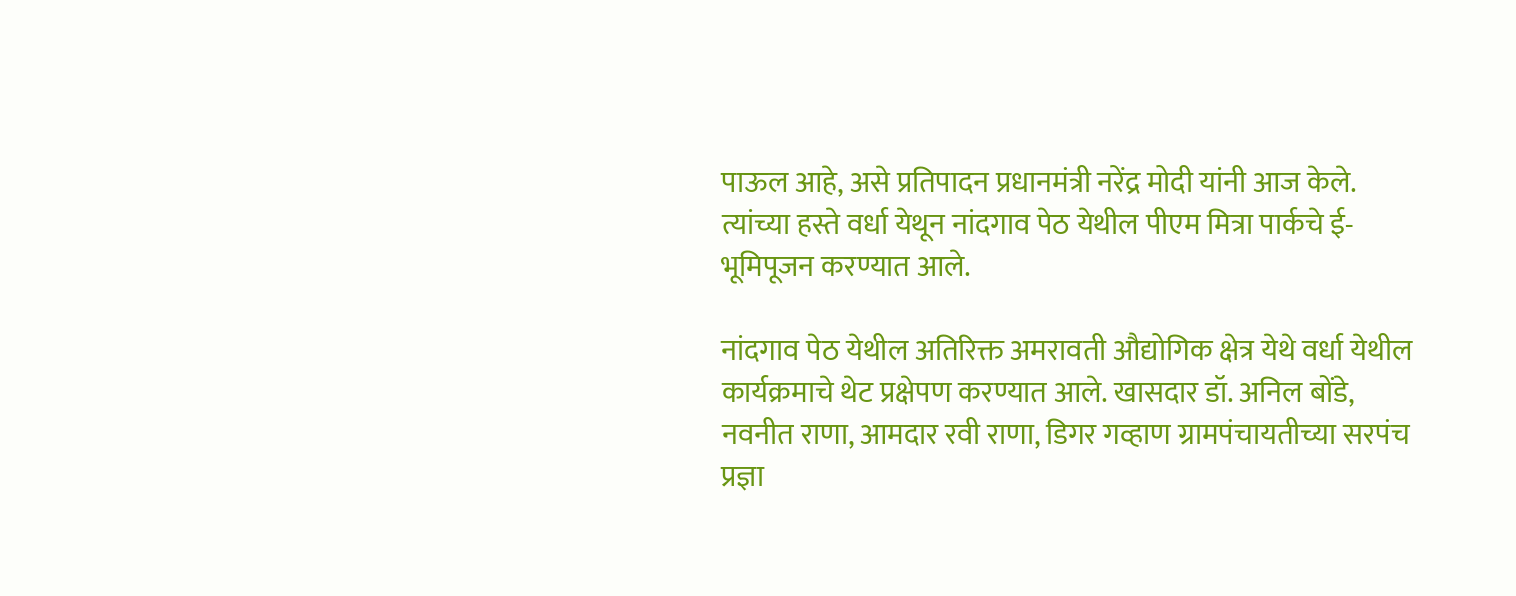पाऊल आहे, असे प्रतिपादन प्रधानमंत्री नरेंद्र मोदी यांनी आज केले. त्यांच्या हस्ते वर्धा येथून नांदगाव पेठ येथील पीएम मित्रा पार्कचे ई-भूमिपूजन करण्यात आले.

नांदगाव पेठ येथील अतिरिक्त अमरावती औद्योगिक क्षेत्र येथे वर्धा येथील कार्यक्रमाचे थेट प्रक्षेपण करण्यात आले. खासदार डॉ. अनिल बोंडे, नवनीत राणा, आमदार रवी राणा, डिगर गव्हाण ग्रामपंचायतीच्या सरपंच प्रज्ञा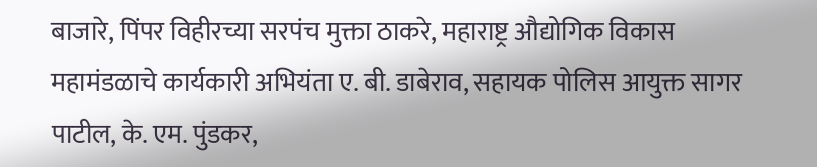बाजारे, पिंपर विहीरच्या सरपंच मुक्ता ठाकरे, महाराष्ट्र औद्योगिक विकास महामंडळाचे कार्यकारी अभियंता ए. बी. डाबेराव, सहायक पो‍लिस आयुक्त सागर पाटील, के. एम. पुंडकर,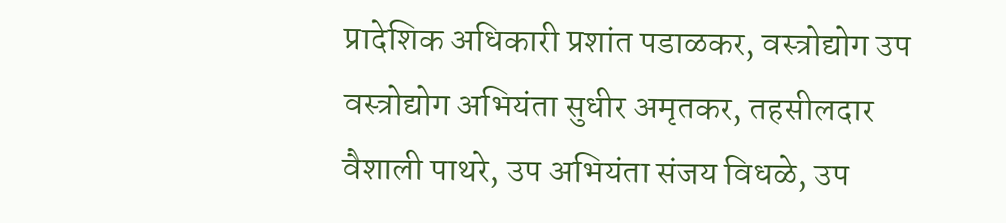प्रादेशिक अधिकारी प्रशांत पडाळकर, वस्त्रोद्योग उप वस्त्रोद्योग अभियंता सुधीर अमृतकर, तहसीलदार वैशाली पाथरे, उप अभियंता संजय विधळे, उप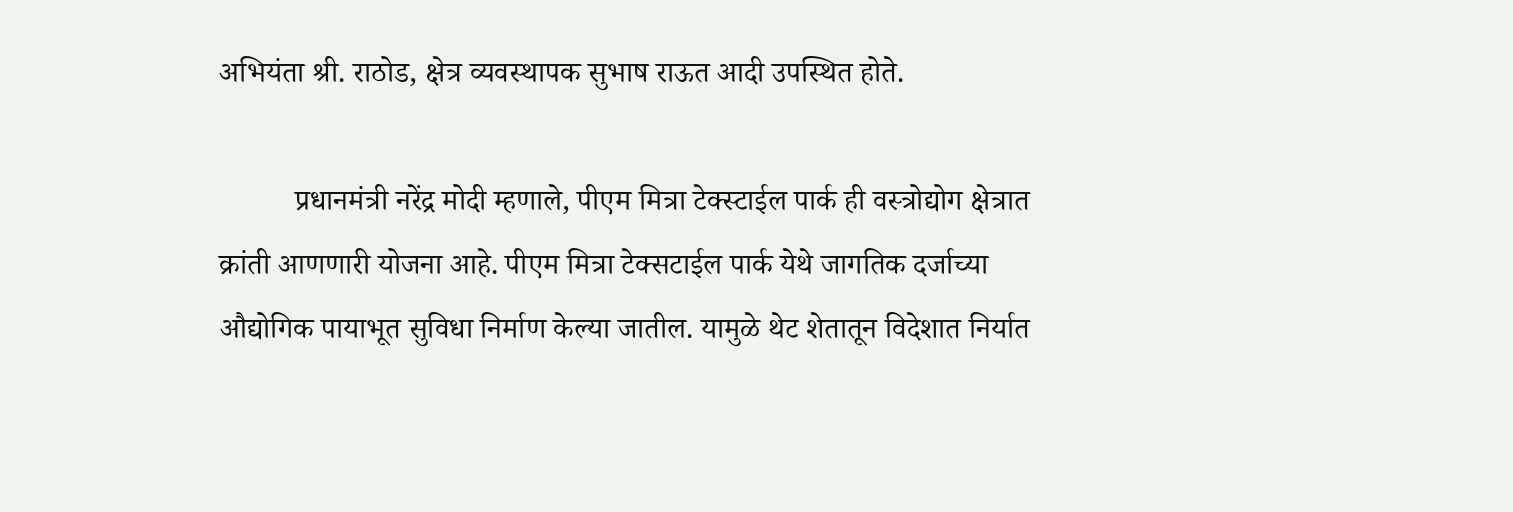अभियंता श्री. राठोड, क्षेत्र व्यवस्थापक सुभाष राऊत आदी उपस्थित होते.

          प्रधानमंत्री नरेंद्र मोदी म्हणाले, पीएम मित्रा टेक्स्टाईल पार्क ही वस्त्रोद्योग क्षेत्रात क्रांती आणणारी योजना आहे. पीएम मित्रा टेक्सटाईल पार्क येथे जागतिक दर्जाच्या औद्योगिक पायाभूत सुविधा निर्माण केल्या जातील. यामुळे थेट शेतातून विदेशात निर्यात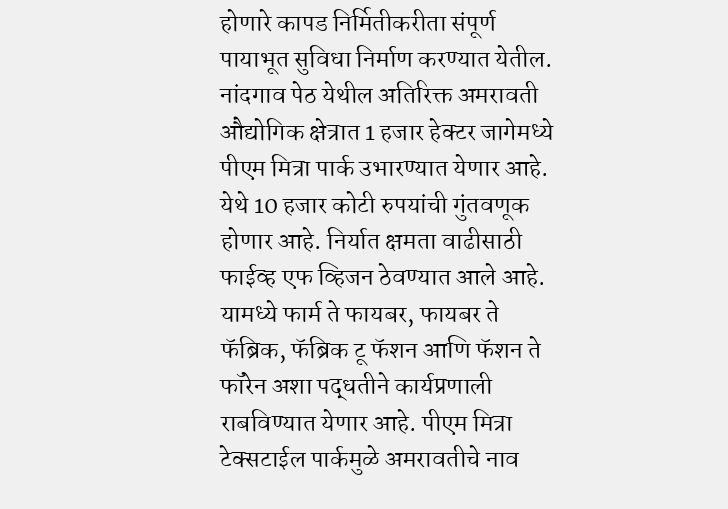होणारे कापड निर्मितीकरीता संपूर्ण पायाभूत सुविधा निर्माण करण्यात येतील. नांदगाव पेठ येथील अतिरिक्त अमरावती औद्योगिक क्षेत्रात 1 हजार हेक्टर जागेमध्ये पीएम मित्रा पार्क उभारण्यात येणार आहे. येथे 10 हजार कोटी रुपयांची गुंतवणूक होणार आहे. निर्यात क्षमता वाढीसाठी फाईव्ह एफ व्हिजन ठेवण्यात आले आहे. यामध्ये फार्म ते फायबर, फायबर ते फॅब्रिक, फॅब्रिक टू फॅशन आणि फॅशन ते फॉरेन अशा पद्धतीने कार्यप्रणाली राबविण्यात येणार आहे. पीएम मित्रा टेक्सटाईल पार्कमुळे अमरावतीचे नाव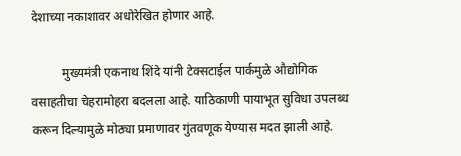देशाच्या नकाशावर अधोरेखित होणार आहे.

          मुख्यमंत्री एकनाथ शिंदे यांनी टेक्सटाईल पार्कमुळे औद्योगिक वसाहतीचा चेहरामोहरा बदलला आहे. याठिकाणी पायाभूत सुविधा उपलब्ध करून दिल्यामुळे मोठ्या प्रमाणावर गुंतवणूक येण्यास मदत झाली आहे.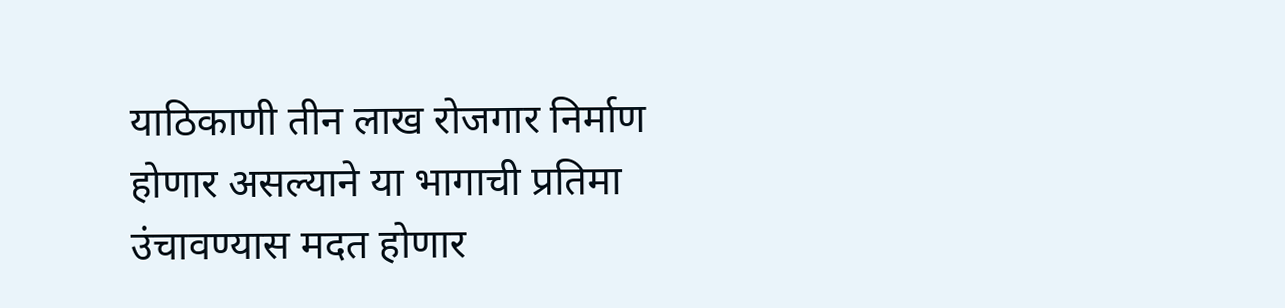याठिकाणी तीन लाख रोजगार निर्माण होणार असल्याने या भागाची प्रतिमा उंचावण्यास मदत होणार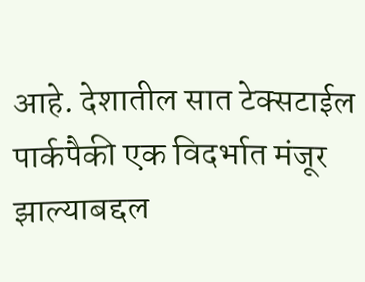आहे. देशातील सात टेक्सटाईल पार्कपैकी एक विदर्भात मंजूर झाल्याबद्दल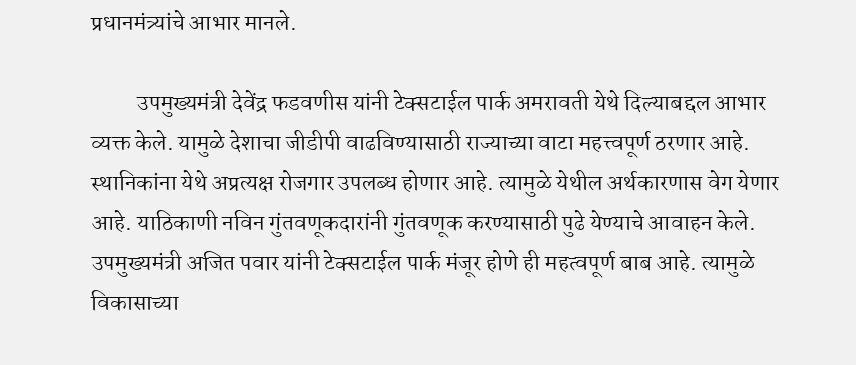प्रधानमंत्र्यांचे आभार मानले.

          उपमुख्यमंत्री देवेंद्र फडवणीस यांनी टेक्सटाईल पार्क अमरावती येथे दिल्याबद्दल आभार व्यक्त केले. यामुळे देशाचा जीडीपी वाढविण्यासाठी राज्याच्या वाटा महत्त्वपूर्ण ठरणार आहे. स्थानिकांना येथे अप्रत्यक्ष रोजगार उपलब्ध होणार आहे. त्यामुळे येथील अर्थकारणास वेग येणार आहे. याठिकाणी नविन गुंतवणूकदारांनी गुंतवणूक करण्यासाठी पुढे येण्याचे आवाहन केले. उपमुख्यमंत्री अजित पवार यांनी टेक्सटाईल पार्क मंजूर होणे ही महत्वपूर्ण बाब आहे. त्यामुळे विकासाच्या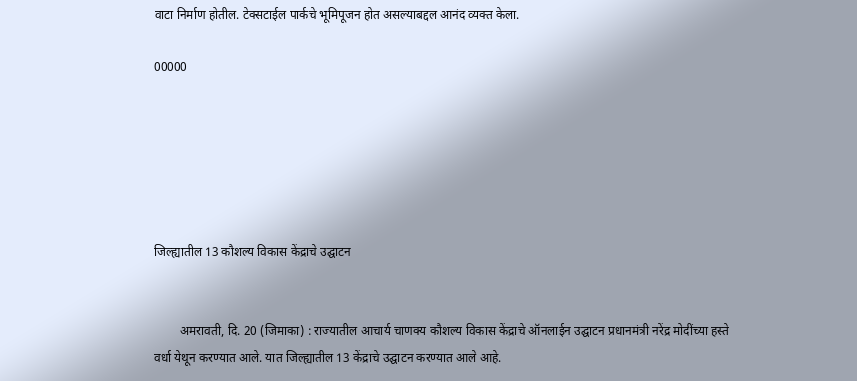वाटा निर्माण होतील. टेक्सटाईल पार्कचे भूमिपूजन होत असल्याबद्दल आनंद व्यक्त केला.

00000






जिल्ह्यातील 13 कौशल्य विकास केंद्राचे उद्घाटन


        अमरावती, दि. 20 (जिमाका) : राज्यातील आचार्य चाणक्य कौशल्य विकास केंद्राचे ऑनलाईन उद्घाटन प्रधानमंत्री नरेंद्र मोदींच्या हस्ते वर्धा येथून करण्यात आले. यात जिल्ह्यातील 13 केंद्राचे उद्घाटन करण्यात आले आहे.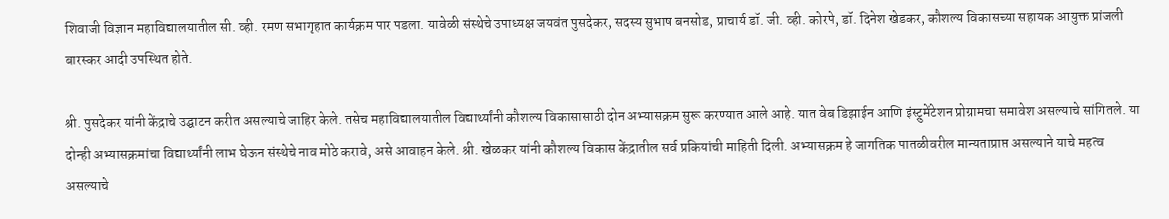शिवाजी विज्ञान महाविद्यालयातील सी. व्ही. रमण सभागृहात कार्यक्रम पार पडला. यावेळी संस्थेचे उपाध्यक्ष जयवंत पुसदेकर, सदस्य सुभाष बनसोड, प्राचार्य डॉ. जी. व्ही. कोरपे, डॉ. दिनेश खेडकर, कौशल्य विकासच्या सहायक आयुक्त प्रांजली बारस्कर आदी उपस्थित होते.

श्री. पुसदेकर यांनी केंद्राचे उद्घाटन करीत असल्याचे जाहिर केले. तसेच महाविद्यालयातील विद्यार्थ्यांनी कौशल्य विकासासाठी दोन अभ्यासक्रम सुरू करण्यात आले आहे. यात वेब डिझाईन आणि इंस्ट्रुमेंटेशन प्रोग्रामचा समावेश असल्याचे सांगितले. या दोन्ही अभ्यासक्रमांचा विद्यार्थ्यांनी लाभ घेऊन संस्थेचे नाव मोठे करावे, असे आवाहन केले. श्री. खेळकर यांनी कौशल्य विकास केंद्रातील सर्व प्रकियांची माहिती दिली. अभ्यासक्रम हे जागतिक पातळीवरील मान्यताप्राप्त असल्याने याचे महत्व असल्याचे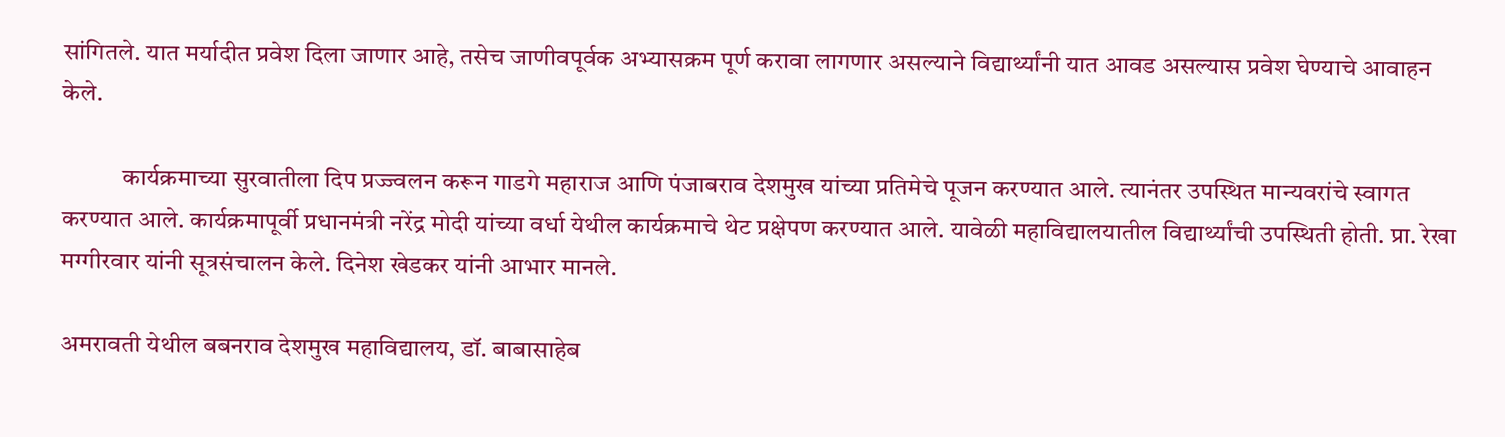सांगितले. यात मर्यादीत प्रवेश दिला जाणार आहे, तसेच जाणीवपूर्वक अभ्यासक्रम पूर्ण करावा लागणार असल्याने विद्यार्थ्यांनी यात आवड असल्यास प्रवेश घेण्याचे आवाहन केले.

            कार्यक्रमाच्या सुरवातीला दिप प्रज्ज्वलन करून गाडगे महाराज आणि पंजाबराव देशमुख यांच्या प्रतिमेचे पूजन करण्यात आले. त्यानंतर उपस्थित मान्यवरांचे स्वागत करण्यात आले. कार्यक्रमापूर्वी प्रधानमंत्री नरेंद्र मोदी यांच्या वर्धा येथील कार्यक्रमाचे थेट प्रक्षेपण करण्यात आले. यावेळी महाविद्यालयातील विद्यार्थ्यांची उपस्थिती होती. प्रा. रेखा मग्गीरवार यांनी सूत्रसंचालन केले. दिनेश खेडकर यांनी आभार मानले.

अमरावती येथील बबनराव देशमुख महाविद्यालय, डॉ. बाबासाहेब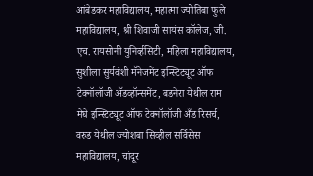आंबेडकर महाविद्यालय, महात्मा ज्योतिबा फुले महाविद्यालय, श्री शिवाजी सायंस कॉलेज, जी. एच. रायसोनी युनिर्व्हसिटी, महिला महाविद्यालय, सुशीला सुर्यवंशी मॅनेजमेंट इन्स्टिट्यूट ऑफ टेक्नॉलॉजी ॲडव्हॉन्समेंट, बडनेरा येथील राम मेघे इन्स्टिट्यूट ऑफ टेक्नॉलॉजी अँड रिसर्च, वरुड येथील ज्योशबा सिव्हील सर्विसेस महाविद्यालय, चांदूर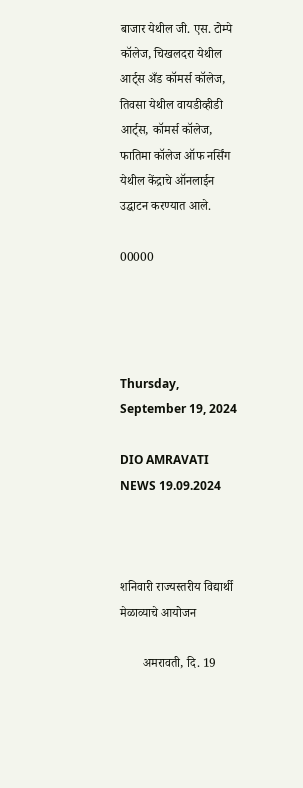बाजार येथील जी. एस. टोम्पे कॉलेज, चिखलदरा येथील आर्ट्स अँड कॉमर्स कॉलेज, तिवसा येथील वायडीव्हीडी आर्ट्स, कॉमर्स कॉलेज, फातिमा कॉलेज ऑफ नर्सिंग येथील केंद्राचे ऑनलाईन उद्घाटन करण्यात आले.

00000




Thursday, September 19, 2024

DIO AMRAVATI NEWS 19.09.2024



शनिवारी राज्यस्तरीय विद्यार्थी मेळाव्याचे आयोजन

       अमरावती, दि. 19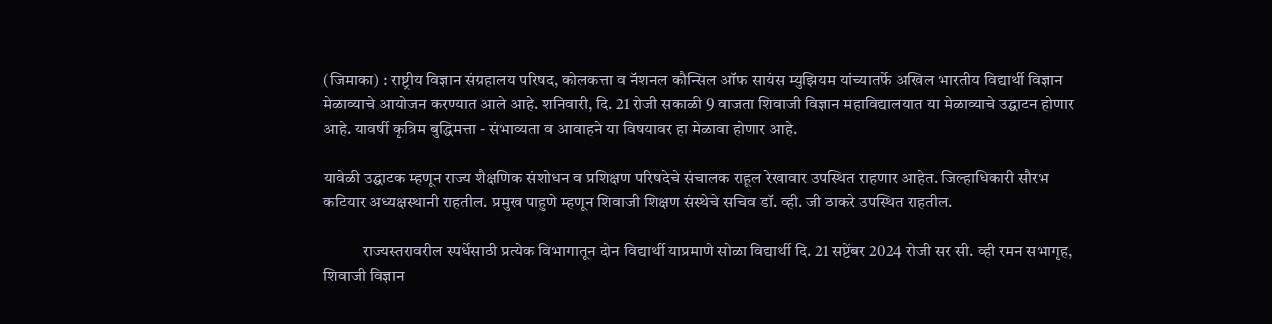(जिमाका) : राष्ट्रीय विज्ञान संग्रहालय परिषद, कोलकत्ता व नॅशनल कौन्सिल ऑफ सायंस म्युझियम यांच्यातर्फे अखिल भारतीय विद्यार्थी विज्ञान मेळाव्याचे आयोजन करण्यात आले आहे. शनिवारी, दि. 21 रोजी सकाळी 9 वाजता शिवाजी विज्ञान महा‍विद्यालयात या मेळाव्याचे उद्घाटन होणार आहे. यावर्षी कृत्रिम बुद्धिमत्ता - संभाव्यता व आवाहने या विषयावर हा मेळावा होणार आहे.

यावेळी उद्घाटक म्हणून राज्य शैक्षणिक संशोधन व प्रशिक्षण परिषदेचे संचालक राहूल रेखावार उपस्थित राहणार आहेत. जिल्हाधिकारी सौरभ कटियार अध्यक्षस्थानी राहतील. प्रमुख पाहुणे म्हणून शिवाजी शिक्षण संस्थेचे सचिव डॉ. व्ही. जी ठाकरे उपस्थित राहतील.

            राज्यस्तरावरील स्पर्धेसाठी प्रत्येक विभागातून दोन विद्यार्थी याप्रमाणे सोळा विद्यार्थी दि. 21 सप्टेंबर 2024 रोजी सर सी. व्ही रमन सभागृह, शिवाजी विज्ञान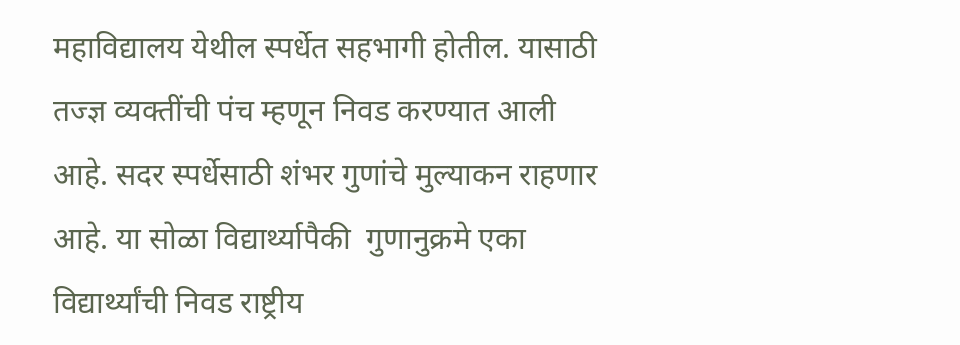महाविद्यालय येथील स्पर्धेत सहभागी होतील. यासाठी तज्ज्ञ व्यक्तींची पंच म्हणून निवड करण्यात आली आहे. सदर स्पर्धेसाठी शंभर गुणांचे मुल्याकन राहणार आहे. या सोळा विद्यार्थ्यापैकी  गुणानुक्रमे एका विद्यार्थ्यांची निवड राष्ट्रीय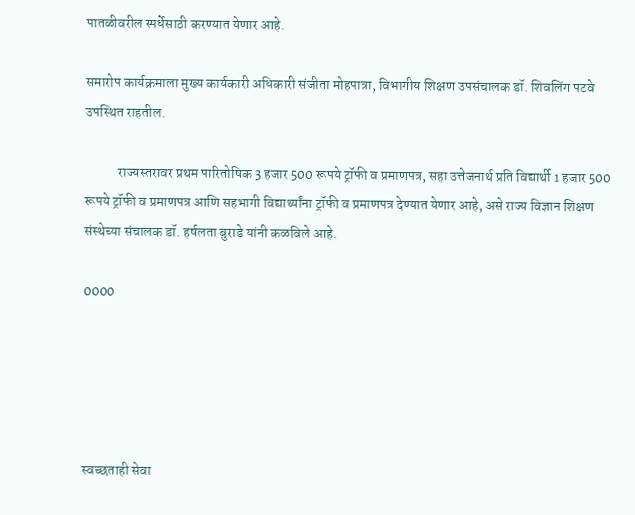पातळीवरील स्पर्धेसाठी करण्यात येणार आहे.

समारोप कार्यक्रमाला मुख्य कार्यकारी अधिकारी संजीता मोहपात्रा, विभागीय शिक्षण उपसंचालक डॉ. शिवलिंग पटवे उपस्थित राहतील.

            राज्यस्तरावर प्रथम पारितोषिक 3 हजार 500 रूपये ट्रॉफी व प्रमाणपत्र, सहा उत्तेजनार्थ प्रति विद्यार्थी 1 हजार 500 रूपये ट्रॉफी व प्रमाणपत्र आणि सहभागी विद्यार्थ्यांना ट्रॉफी व प्रमाणपत्र देण्यात येणार आहे, असे राज्य विज्ञान शिक्षण संस्थेच्या संचालक डॉ. हर्षलता बुराडे यांनी कळविले आहे.

0000





स्वच्छताही सेवा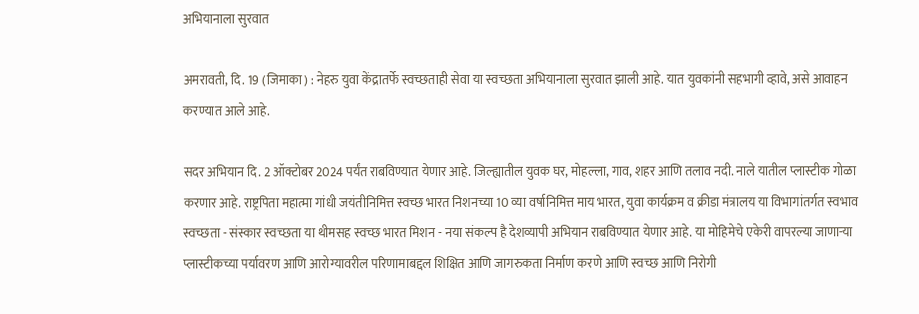अभियानाला सुरवात

अमरावती, दि. 19 (जिमाका) : नेहरु युवा केंद्रातर्फे स्वच्छताही सेवा या स्वच्छता अभियानाला सुरवात झाली आहे. यात युवकांनी सहभागी व्हावे, असे आवाहन करण्यात आले आहे.

सदर अभियान दि. 2 ऑक्टोबर 2024 पर्यंत राबविण्यात येणार आहे. जिल्ह्यातील युवक घर, मोहल्ला, गाव, शहर आणि तलाव नदी. नाले यातील प्लास्टीक गोळा करणार आहे. राष्ट्रपिता महात्मा गांधी जयंतीनिमित्त स्वच्छ भारत निशनच्या 10 व्या वर्षानिमित्त माय भारत, युवा कार्यक्रम व क्रीडा मंत्रालय या विभागांतर्गत स्वभाव स्वच्छता - संस्कार स्वच्छता या थीमसह स्वच्छ भारत मिशन - नया संकल्प है देशव्यापी अभियान राबविण्यात येणार आहे. या मोहिमेचे एकेरी वापरल्या जाणाऱ्या प्लास्टीकच्या पर्यावरण आणि आरोग्यावरील परिणामाबद्दल शिक्षित आणि जागरुकता निर्माण करणे आणि स्वच्छ आणि निरोगी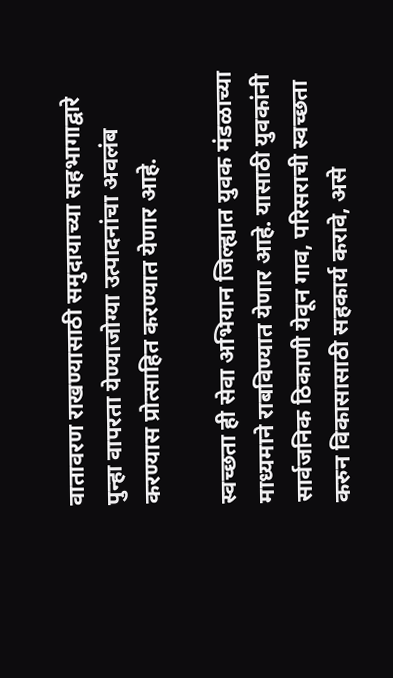वातावरण राखण्यासाठी समुदायाच्या सहभागाद्वारे पुन्हा वापरता येण्याजोग्या उत्पादनांचा अवलंब करण्यास प्रोत्साहित करण्यात येणार आहे.

स्वच्छता ही सेवा अभियान जिल्ह्यात युवक मंडळाच्या माध्यमाने राबविण्यात येणार आहे. यासाठी युवकांनी सार्वजनिक ठिकाणी येवून गाव, परिसराची स्वच्छता करुन विकासासाठी सहकार्य करावे, असे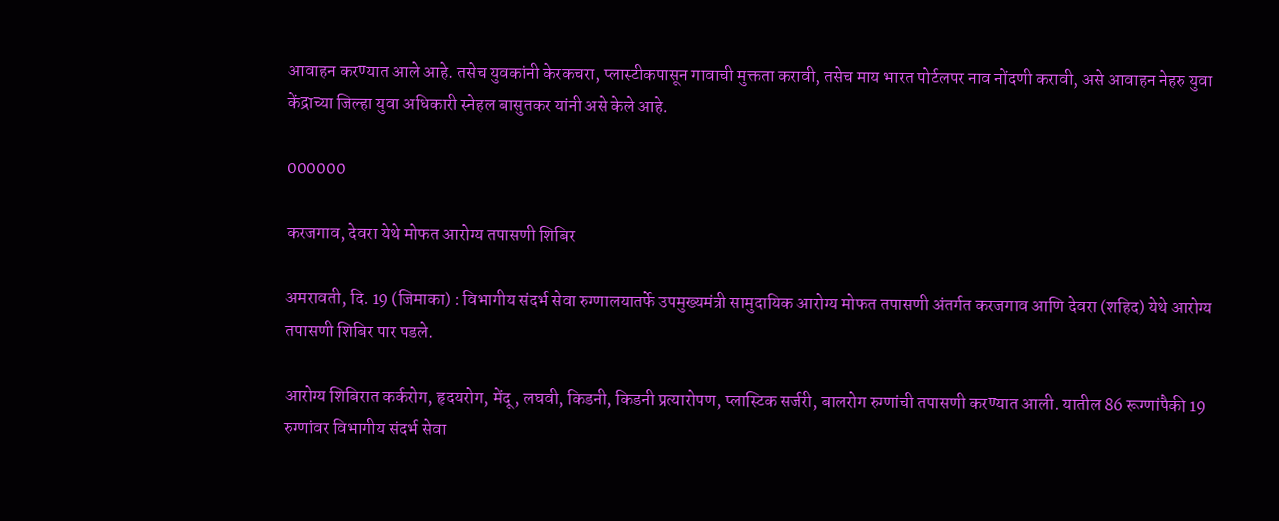आवाहन करण्यात आले आहे. तसेच युवकांनी केरकचरा, प्लास्टीकपासून गावाची मुक्तता करावी, तसेच माय भारत पोर्टलपर नाव नोंदणी करावी, असे आवाहन नेहरु युवा केंद्राच्या जिल्हा युवा अधिकारी स्नेहल बासुतकर यांनी असे केले आहे.

000000

करजगाव, देवरा येथे मोफत आरोग्य तपासणी शिबिर

अमरावती, दि. 19 (जिमाका) : विभागीय संदर्भ सेवा रुग्णालयातर्फे उपमुख्यमंत्री सामुदायिक आरोग्य मोफत तपासणी अंतर्गत करजगाव आणि देवरा (शहिद) येथे आरोग्य तपासणी शिबिर पार पडले.

आरोग्य शिबिरात कर्करोग, हृदयरोग, मेंदू, लघवी, किडनी, किडनी प्रत्यारोपण, प्लास्टिक सर्जरी, बालरोग रुग्णांची तपासणी करण्यात आली. यातील 86 रूग्णांपैकी 19 रुग्णांवर विभागीय संदर्भ सेवा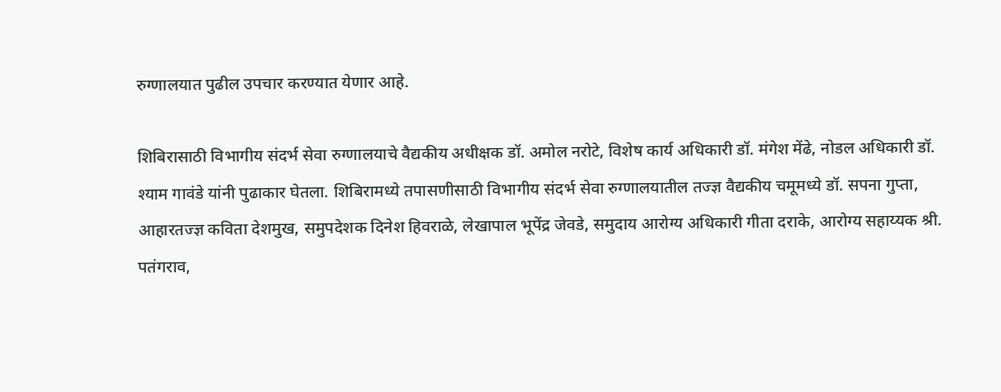रुग्णालयात पुढील उपचार करण्यात येणार आहे.

शिबिरासाठी विभागीय संदर्भ सेवा रुग्णालयाचे वैद्यकीय अधीक्षक डॉ. अमोल नरोटे, विशेष कार्य अधिकारी डॉ. मंगेश मेंढे, नोडल अधिकारी डॉ. श्याम गावंडे यांनी पुढाकार घेतला. शिबिरामध्ये तपासणीसाठी विभागीय संदर्भ सेवा रुग्णालयातील तज्ज्ञ वैद्यकीय चमूमध्ये डॉ. सपना गुप्ता, आहारतज्ज्ञ कविता देशमुख, समुपदेशक दिनेश हिवराळे, लेखापाल भूपेंद्र जेवडे, समुदाय आरोग्य अधिकारी गीता दराके, आरोग्य सहाय्यक श्री. पतंगराव,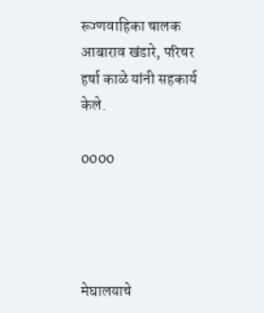रूग्णवाहिका चालक आबाराव खंडारे, परिचर हर्षा काळे यांनी सहकार्य केले.

0000




मेघालयाचे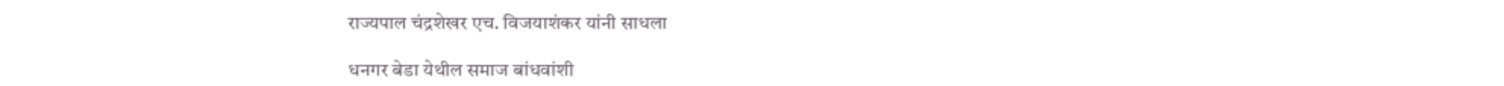राज्यपाल चंद्रशेखर एच. विजयाशंकर यांनी साधला

धनगर बेडा येथील समाज बांधवांशी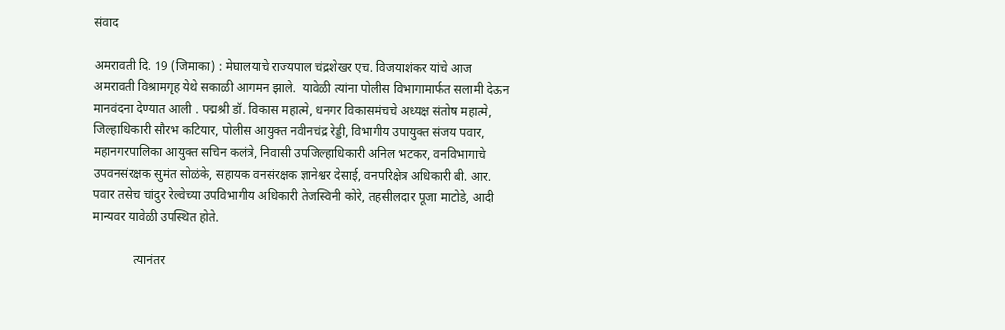संवाद

अमरावती दि. 19 (जिमाका) : मेघालयाचे राज्यपाल चंद्रशेखर एच. विजयाशंकर यांचे आज अमरावती विश्रामगृह येथे सकाळी आगमन झाले.  यावेळी त्यांना पोलीस विभागामार्फत सलामी देऊन मानवंदना देण्यात आली . पद्मश्री डॉ. विकास महात्मे, धनगर विकासमंचचे अध्यक्ष संतोष महात्मे, जिल्हाधिकारी सौरभ कटियार, पोलीस आयुक्त नवीनचंद्र रेड्डी, विभागीय उपायुक्त संजय पवार, महानगरपालिका आयुक्त सचिन कलंत्रे, निवासी उपजिल्हाधिकारी अनिल भटकर, वनविभागाचे उपवनसंरक्षक सुमंत सोळंके, सहायक वनसंरक्षक ज्ञानेश्वर देसाई, वनपरिक्षेत्र अधिकारी बी. आर. पवार तसेच चांदुर रेल्वेच्या उपविभागीय अधिकारी तेजस्विनी कोरे, तहसीलदार पूजा माटोडे, आदी मान्यवर यावेळी उपस्थित होते.

             त्यानंतर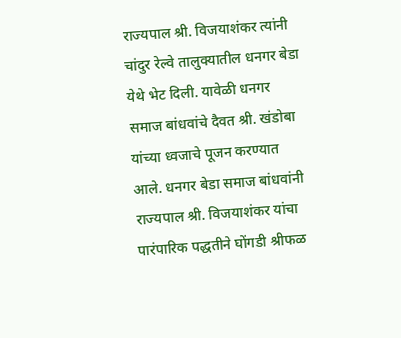राज्यपाल श्री. विजयाशंकर त्यांनी  चांदुर रेल्वे तालुक्यातील धनगर बेडा येथे भेट दिली. यावेळी धनगर समाज बांधवांचे दैवत श्री. खंडोबा यांच्या ध्वजाचे पूजन करण्यात आले. धनगर बेडा समाज बांधवांनी राज्यपाल श्री. विजयाशंकर यांचा पारंपारिक पद्धतीने घोंगडी श्रीफळ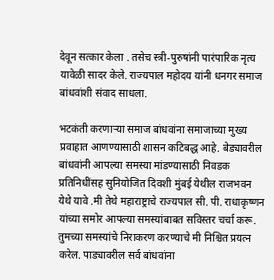देवून सत्कार केला . तसेच स्त्री-पुरुषांनी पारंपारिक नृत्य यावेळी सादर केले. राज्यपाल महोदय यांनी धनगर समाज बांधवांशी संवाद साधला.

भटकंती करणाऱ्या समाज बांधवांना समाजाच्या मुख्य प्रवाहात आणण्यासाठी शासन कटिबद्ध आहे. बेड्यावरील बांधवांनी आपल्या समस्या मांडण्यासाठी निवडक प्रतिनिधींसह सुनियोजित दिवशी मुंबई येथील राजभवन येथे यावे .मी तेथे महाराष्ट्राचे राज्यपाल सी. पी. राधाकृष्णन यांच्या समोर आपल्या समस्यांबाबत सविस्तर चर्चा करू. तुमच्या समस्यांचे निराकरण करण्याचे मी निश्चित प्रयत्न करेल. पाड्यावरील सर्व बांधवांना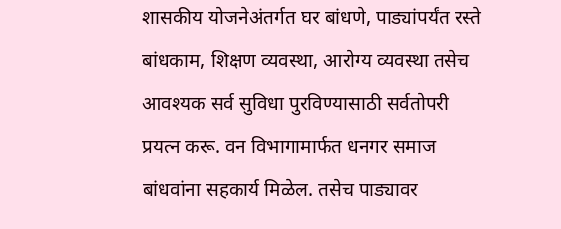शासकीय योजनेअंतर्गत घर बांधणे, पाड्यांपर्यंत रस्ते बांधकाम, शिक्षण व्यवस्था, आरोग्य व्यवस्था तसेच आवश्यक सर्व सुविधा पुरविण्यासाठी सर्वतोपरी प्रयत्न करू. वन विभागामार्फत धनगर समाज बांधवांना सहकार्य मिळेल. तसेच पाड्यावर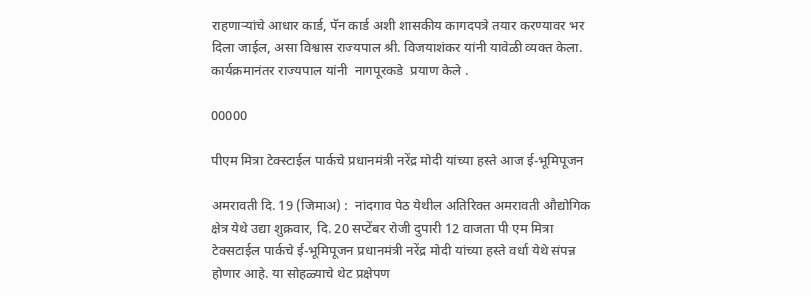राहणाऱ्यांचे आधार कार्ड, पॅन कार्ड अशी शासकीय कागदपत्रे तयार करण्यावर भर दिला जाईल, असा विश्वास राज्यपाल श्री. विजयाशंकर यांनी यावेळी व्यक्त केला. कार्यक्रमानंतर राज्यपाल यांनी  नागपूरकडे  प्रयाण केले .

00000

पीएम मित्रा टेक्स्टाईल पार्कचे प्रधानमंत्री नरेंद्र मोदी यांच्या हस्ते आज ई-भूमिपूजन

अमरावती दि. 19 (जिमाअ) :  नांदगाव पेठ येथील अतिरिक्त अमरावती औद्योगिक क्षेत्र येथे उद्या शुक्रवार, दि. 20 सप्टेंबर रोजी दुपारी 12 वाजता पी एम मित्रा टेक्सटाईल पार्कचे ई-भूमिपूजन प्रधानमंत्री नरेंद्र मोदी यांच्या हस्ते वर्धा येथे संपन्न होणार आहे. या सोहळ्याचे थेट प्रक्षेपण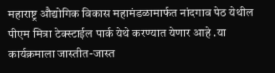महाराष्ट्र औद्योगिक विकास महामंडळामार्फत नांदगाव पेठ येथील पीएम मित्रा टेक्स्टाईल पार्क येथे करण्यात येणार आहे .या कार्यक्रमाला जास्तीत-जास्त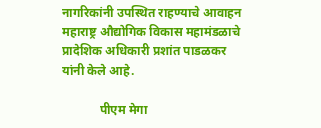नागरिकांनी उपस्थित राहण्याचे आवाहन महाराष्ट्र औद्योगिक विकास महामंडळाचे प्रादेशिक अधिकारी प्रशांत पाडळकर यांनी केले आहे.

            पीएम मेगा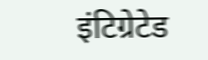इंटिग्रेटेड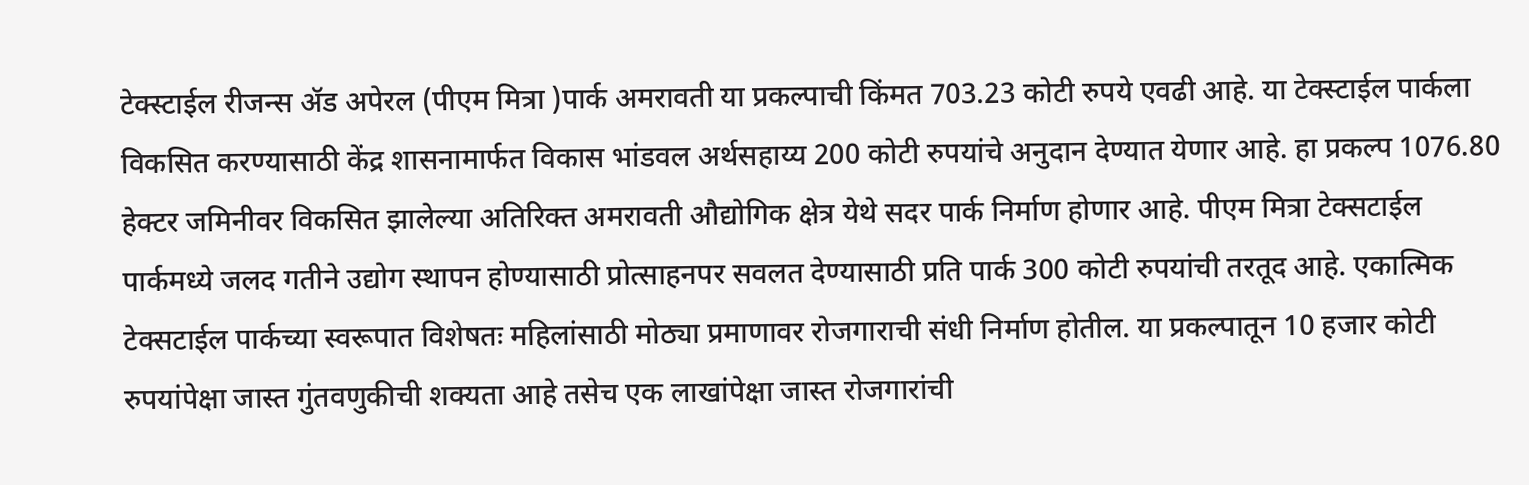टेक्स्टाईल रीजन्स ॲड अपेरल (पीएम मित्रा )पार्क अमरावती या प्रकल्पाची किंमत 703.23 कोटी रुपये एवढी आहे. या टेक्स्टाईल पार्कला विकसित करण्यासाठी केंद्र शासनामार्फत विकास भांडवल अर्थसहाय्य 200 कोटी रुपयांचे अनुदान देण्यात येणार आहे. हा प्रकल्प 1076.80 हेक्टर जमिनीवर विकसित झालेल्या अतिरिक्त अमरावती औद्योगिक क्षेत्र येथे सदर पार्क निर्माण होणार आहे. पीएम मित्रा टेक्सटाईल पार्कमध्ये जलद गतीने उद्योग स्थापन होण्यासाठी प्रोत्साहनपर सवलत देण्यासाठी प्रति पार्क 300 कोटी रुपयांची तरतूद आहे. एकात्मिक टेक्सटाईल पार्कच्या स्वरूपात विशेषतः महिलांसाठी मोठ्या प्रमाणावर रोजगाराची संधी निर्माण होतील. या प्रकल्पातून 10 हजार कोटी रुपयांपेक्षा जास्त गुंतवणुकीची शक्यता आहे तसेच एक लाखांपेक्षा जास्त रोजगारांची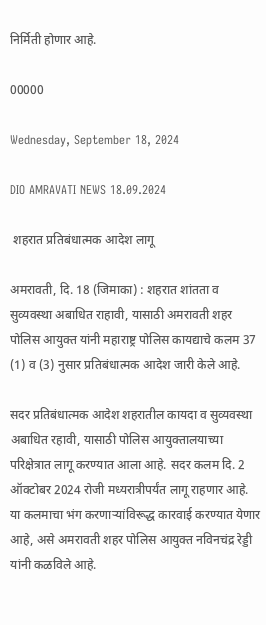निर्मिती होणार आहे.

00000

Wednesday, September 18, 2024

DIO AMRAVATI NEWS 18.09.2024

 शहरात प्रतिबंधात्मक आदेश लागू

अमरावती, दि. 18 (जिमाका) : शहरात शांतता व सुव्यवस्था अबाधित राहावी, यासाठी अमरावती शहर पोलिस आयुक्त यांनी महाराष्ट्र पोलिस कायद्याचे कलम 37 (1) व (3) नुसार प्रतिबंधात्मक आदेश जारी केले आहे.

सदर प्रतिबंधात्मक आदेश शहरातील कायदा व सुव्यवस्था अबाधित रहावी, यासाठी पोलिस आयुक्तालयाच्या परिक्षेत्रात लागू करण्यात आला आहे. सदर कलम दि. 2 ऑक्‍टोबर 2024 रोजी मध्यरात्रीपर्यंत लागू राहणार आहे. या कलमाचा भंग करणाऱ्यांविरूद्ध कारवाई करण्यात येणार आहे, असे अमरावती शहर पोलिस आयुक्त नविनचंद्र रेड्डी यांनी कळविले आहे.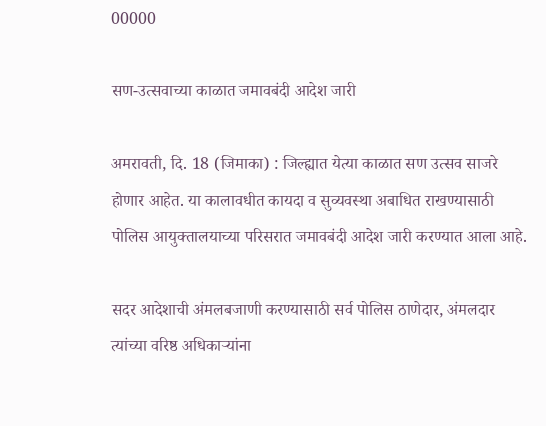00000

सण-उत्सवाच्या काळात जमावबंदी आदेश जारी

अमरावती, दि. 18 (जिमाका) : जिल्ह्यात येत्या काळात सण उत्सव साजरे होणार आहेत. या कालावधीत कायदा व सुव्यवस्था अबाधित राखण्यासाठी पोलिस आयुक्तालयाच्या परिसरात जमावबंदी आदेश जारी करण्यात आला आहे.

सदर आदेशाची अंमलबजाणी करण्यासाठी सर्व पोलिस ठाणेदार, अंमलदार त्यांच्या वरिष्ठ अधिकाऱ्यांना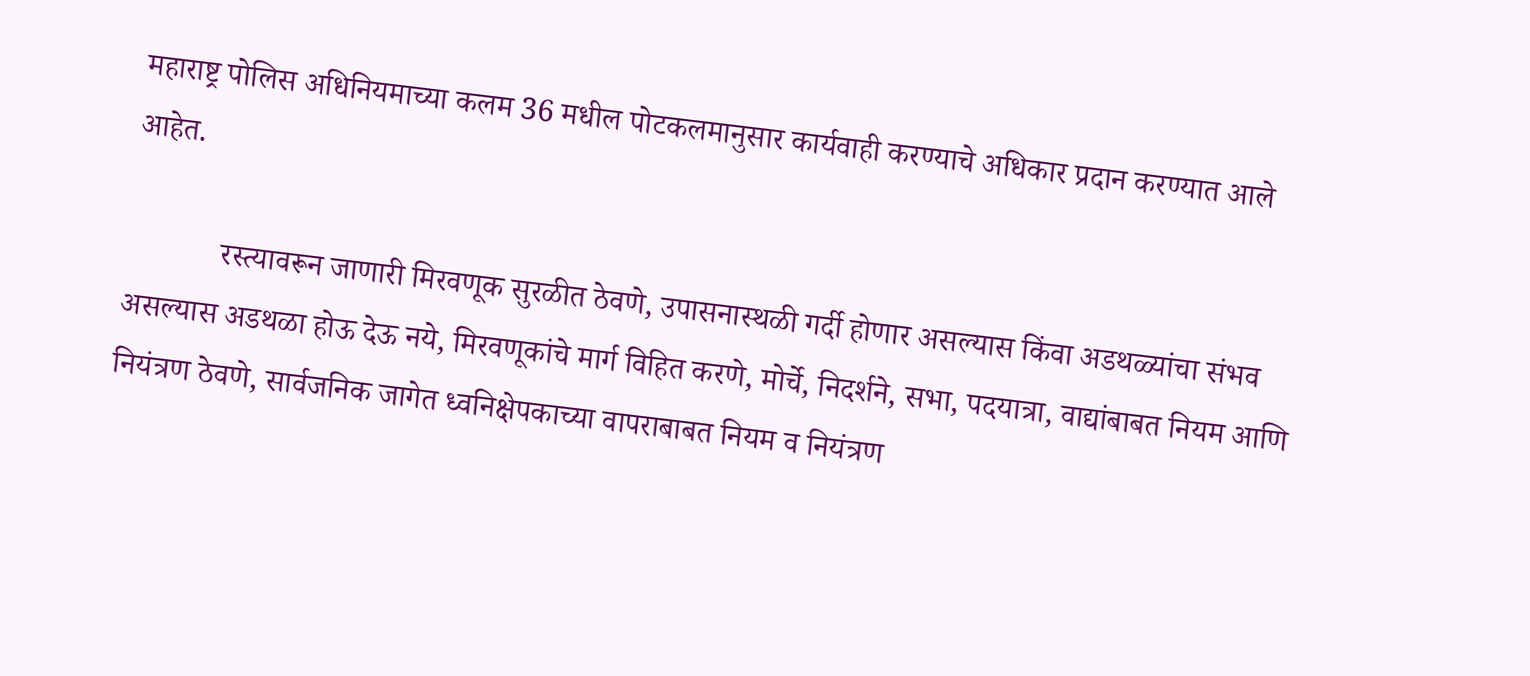महाराष्ट्र पोलिस अधिनियमाच्या कलम 36 मधील पोटकलमानुसार कार्यवाही करण्याचे अधिकार प्रदान करण्यात आले आहेत.

            रस्त्यावरून जाणारी मिरवणूक सुरळीत ठेवणे, उपासनास्थळी गर्दी होणार असल्यास किंवा अडथळ्यांचा संभव असल्यास अडथळा होऊ देऊ नये, मिरवणूकांचे मार्ग विहित करणे, मोर्चे, निदर्शने, सभा, पदयात्रा, वाद्यांबाबत नियम आणि नियंत्रण ठेवणे, सार्वजनिक जागेत ध्वनिक्षेपकाच्या वापराबाबत नियम व नियंत्रण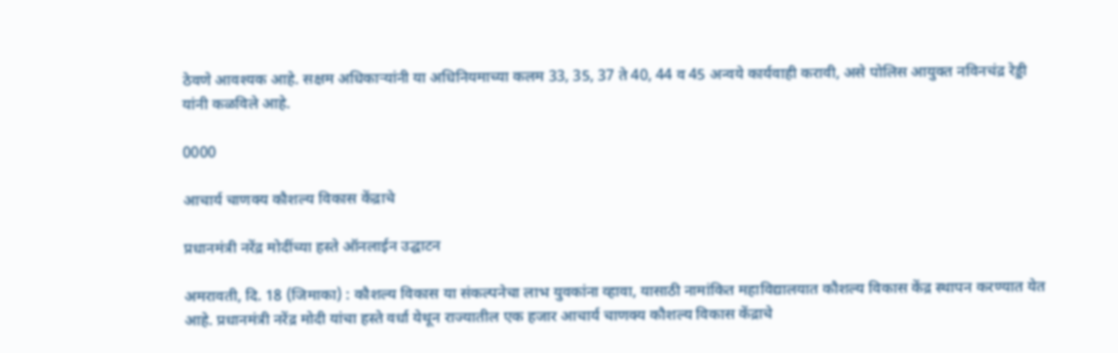ठेवणे आवश्यक आहे. सक्षम अधिकाऱ्यांनी या अधिनियमाच्या कलम 33, 35, 37 ते 40, 44 व 45 अन्वये कार्यवाही करावी, असे पोलिस आयुक्त नविनचंद्र रेड्डी यांनी कळविले आहे.

0000

आचार्य चाणक्य कौशल्य विकास केंद्राचे

प्रधानमंत्री नरेंद्र मोदींच्या हस्ते ऑनलाईन उद्घाटन

अमरावती, दि. 18 (जिमाका) : कौशल्य विकास या संकल्पनेचा लाभ युवकांना व्हावा, यासाठी नामांकित महाविद्यालयात कौशल्य विकास केंद्र स्थापन करण्यात येत आहे. प्रधानमंत्री नरेंद्र मोदी यांचा हस्ते वर्धा येथून राज्यातील एक हजार आचार्य चाणक्य कौशल्य विकास केंद्राचे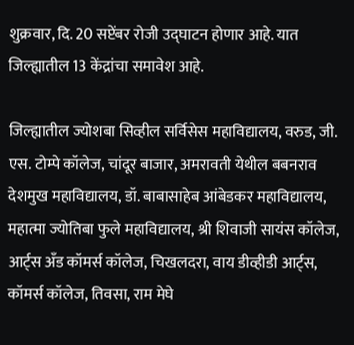शुक्रवार, दि. 20 सप्टेंबर रोजी उद्घाटन होणार आहे. यात जिल्ह्यातील 13 केंद्रांचा समावेश आहे.

जिल्ह्यातील ज्योशबा सिव्हील सर्विसेस महाविद्यालय, वरुड, जी. एस. टोम्पे कॉलेज, चांदूर बाजार, अमरावती येथील बबनराव देशमुख महाविद्यालय, डॉ. बाबासाहेब आंबेडकर महाविद्यालय, महात्मा ज्योतिबा फुले महाविद्यालय, श्री शिवाजी सायंस कॉलेज, आर्ट्स अँड कॉमर्स कॉलेज, चिखलदरा, वाय डीव्हीडी आर्ट्स, कॉमर्स कॉलेज, तिवसा, राम मेघे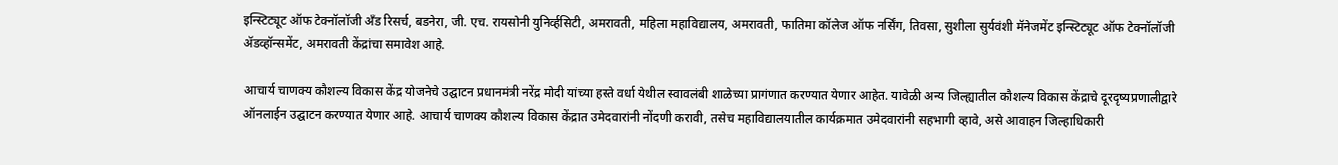इन्स्टिट्यूट ऑफ टेक्नॉलॉजी अँड रिसर्च, बडनेरा, जी. एच. रायसोनी युनिर्व्हसिटी, अमरावती, महिला महाविद्यालय, अमरावती, फातिमा कॉलेज ऑफ नर्सिंग, तिवसा, सुशीला सुर्यवंशी मॅनेजमेंट इन्स्टिट्यूट ऑफ टेक्नॉलॉजी ॲडव्हॉन्समेंट, अमरावती केंद्रांचा समावेश आहे.

आचार्य चाणक्य कौशल्य विकास केंद्र योजनेचे उद्घाटन प्रधानमंत्री नरेंद्र मोदी यांच्या हस्ते वर्धा येथील स्वावलंबी शाळेच्या प्रागंणात करण्यात येणार आहेत. यावेळी अन्य जिल्ह्यातील कौशल्य विकास केंद्राचे दूरदृष्यप्रणालीद्वारे ऑनलाईन उद्घाटन करण्यात येणार आहे. आचार्य चाणक्य कौशल्य विकास केंद्रात उमेदवारांनी नोंदणी करावी, तसेच महाविद्यालयातील कार्यक्रमात उमेदवारांनी सहभागी व्हावे, असे आवाहन जिल्हाधिकारी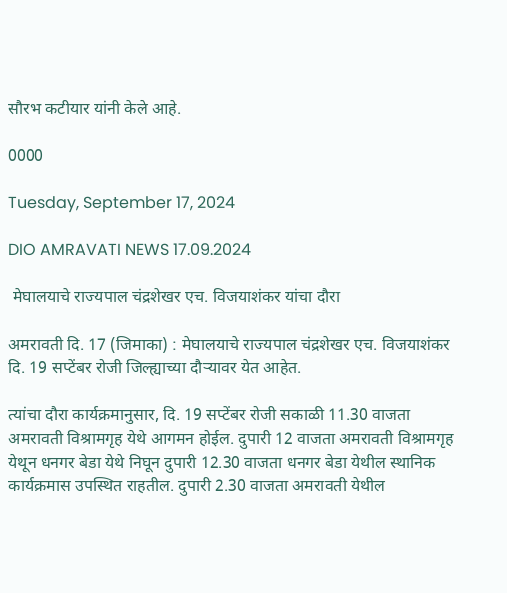सौरभ कटीयार यांनी केले आहे.

0000

Tuesday, September 17, 2024

DIO AMRAVATI NEWS 17.09.2024

 मेघालयाचे राज्यपाल चंद्रशेखर एच. विजयाशंकर यांचा दौरा

अमरावती दि. 17 (जिमाका) : मेघालयाचे राज्यपाल चंद्रशेखर एच. विजयाशंकर दि. 19 सप्टेंबर रोजी जिल्ह्याच्या दौऱ्यावर येत आहेत.

त्यांचा दौरा कार्यक्रमानुसार, दि. 19 सप्टेंबर रोजी सकाळी 11.30 वाजता अमरावती विश्रामगृह येथे आगमन होईल. दुपारी 12 वाजता अमरावती विश्रामगृह येथून धनगर बेडा येथे निघून दुपारी 12.30 वाजता धनगर बेडा येथील स्थानिक कार्यक्रमास उपस्थित राहतील. दुपारी 2.30 वाजता अमरावती येथील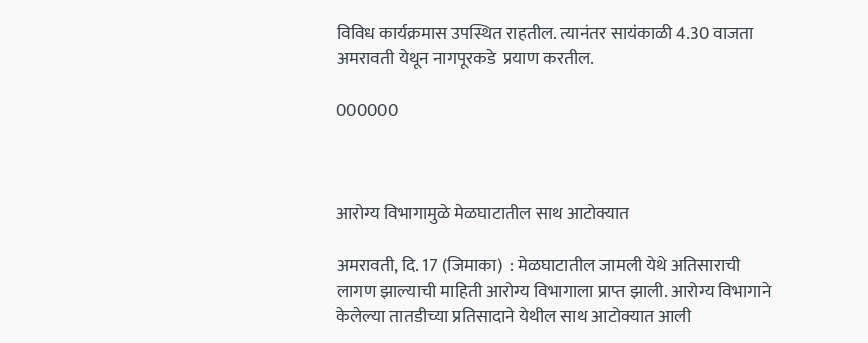विविध कार्यक्रमास उपस्थित राहतील. त्यानंतर सायंकाळी 4.30 वाजता अमरावती येथून नागपूरकडे  प्रयाण करतील.

000000



आरोग्य विभागामुळे मेळघाटातील साथ आटोक्यात

अमरावती, दि. 17 (जिमाका)  : मेळघाटातील जामली येथे अतिसाराची लागण झाल्याची माहिती आरोग्य विभागाला प्राप्त झाली. आरोग्य विभागाने केलेल्या तातडीच्या प्रतिसादाने येथील साथ आटोक्यात आली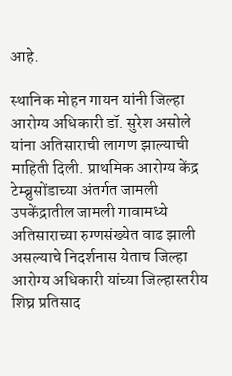आहे.

स्थानिक मोहन गायन यांनी जिल्हा आरोग्य अधिकारी डॉ. सुरेश असोले यांना अतिसाराची लागण झाल्याची माहिती दिली. प्राथमिक आरोग्य केंद्र टेम्ब्रुसोंडाच्या अंतर्गत जामली उपकेंद्रातील जामली गावामध्ये अतिसाराच्या रुग्णसंख्येत वाढ झाली असल्याचे निदर्शनास येताच जिल्हा आरोग्य अधिकारी यांच्या जिल्हास्तरीय शिघ्र प्रतिसाद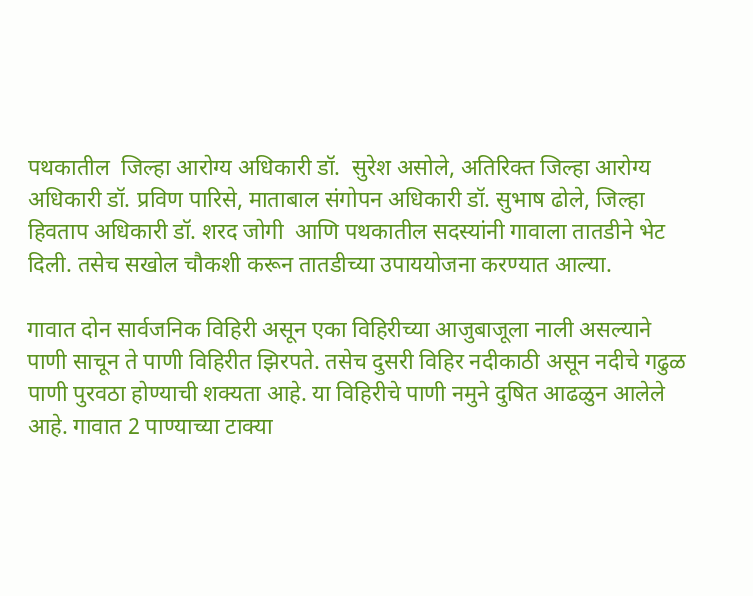पथकातील  जिल्हा आरोग्य अधिकारी डॉ.  सुरेश असोले, अतिरिक्त जिल्हा आरोग्य अधिकारी डॉ. प्रविण पारिसे, माताबाल संगोपन अधिकारी डॉ. सुभाष ढोले, जिल्हा हिवताप अधिकारी डॉ. शरद जोगी  आणि पथकातील सदस्यांनी गावाला तातडीने भेट दिली. तसेच सखोल चौकशी करून तातडीच्या उपाययोजना करण्यात आल्या.

गावात दोन सार्वजनिक विहिरी असून एका विहिरीच्या आजुबाजूला नाली असल्याने पाणी साचून ते पाणी विहिरीत झिरपते. तसेच दुसरी विहिर नदीकाठी असून नदीचे गढुळ पाणी पुरवठा होण्याची शक्यता आहे. या विहिरीचे पाणी नमुने दुषित आढळुन आलेले आहे. गावात 2 पाण्याच्या टाक्या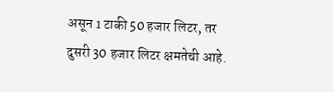असून 1 टाकी 50 हजार लिटर, तर दुसरी 30 हजार लिटर क्षमतेची आहे.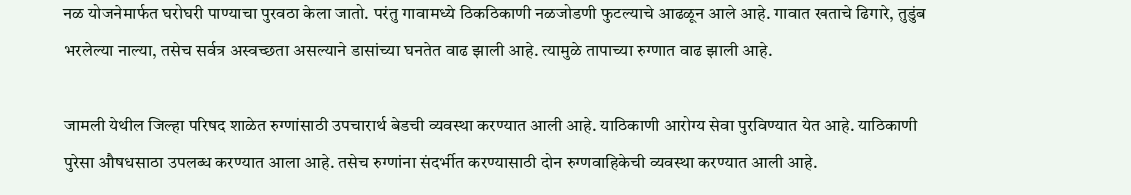नळ योजनेमार्फत घरोघरी पाण्याचा पुरवठा केला जातो. परंतु गावामध्ये ठिकठिकाणी नळजोडणी फुटल्याचे आढळून आले आहे. गावात खताचे ढिगारे, तुडुंब भरलेल्या नाल्या, तसेच सर्वत्र अस्वच्छता असल्याने डासांच्या घनतेत वाढ झाली आहे. त्यामुळे तापाच्या रुग्णात वाढ झाली आहे.

जामली येथील जिल्हा परिषद शाळेत रुग्णांसाठी उपचारार्थ बेडची व्यवस्था करण्यात आली आहे. याठिकाणी आरोग्य सेवा पुरविण्यात येत आहे. याठिकाणी पुरेसा औषधसाठा उपलब्ध करण्यात आला आहे. तसेच रुग्णांना संदर्भीत करण्यासाठी दोन रुग्णवाहिकेची व्यवस्था करण्यात आली आहे.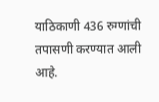याठिकाणी 436 रुग्णांची तपासणी करण्यात आली आहे.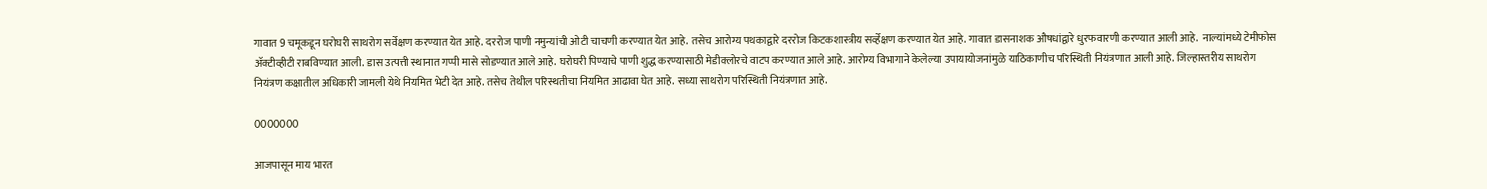गावात 9 चमूकडून घरोघरी साथरोग सर्वेक्षण करण्यात येत आहे. दररोज पाणी नमुन्यांची ओटी चाचणी करण्यात येत आहे. तसेच आरोग्य पथकाद्वारे दररोज किटकशास्त्रीय सर्व्हेक्षण करण्यात येत आहे. गावात डासनाशक औषधांद्वारे धुरफवारणी करण्यात आली आहे.  नाल्यांमध्ये टेमीफोस ॲक्टीव्हीटी राबविण्यात आली. डास उत्पत्ती स्थानात गप्पी मासे सोडण्यात आले आहे. घरोघरी पिण्याचे पाणी शुद्ध करण्यासाठी मेडीक्लोरचे वाटप करण्यात आले आहे. आरोग्य विभागाने केलेल्या उपायायोजनांमुळे याठिकाणीच परिस्थिती नियंत्रणात आली आहे. जिल्हास्तरीय साथरोग नियंत्रण कक्षातील अधिकारी जामली येथे नियमित भेटी देत आहे. तसेच तेथील परिस्थतीचा नियमित आढावा घेत आहे. सध्या साथरोग परिस्थिती नियंत्रणात आहे.

0000000

आजपासून माय भारत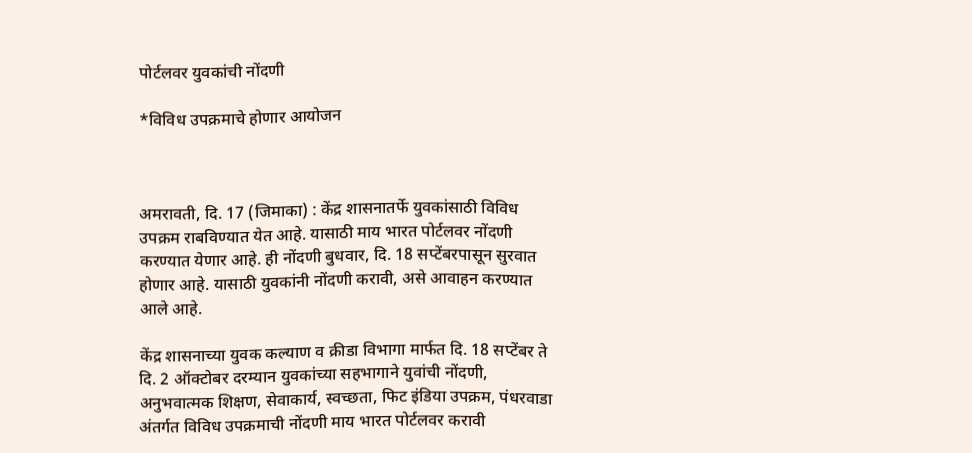पोर्टलवर युवकांची नोंदणी

*विविध उपक्रमाचे होणार आयोजन



अमरावती, दि. 17 (जिमाका) : केंद्र शासनातर्फे युवकांसाठी विविध उपक्रम राबविण्यात येत आहे. यासाठी माय भारत पोर्टलवर नोंदणी करण्यात येणार आहे. ही नोंदणी बुधवार, दि. 18 सप्टेंबरपासून सुरवात होणार आहे. यासाठी युवकांनी नोंदणी करावी, असे आवाहन करण्यात आले आहे.

केंद्र शासनाच्या युवक कल्याण व क्रीडा विभागा मार्फत दि. 18 सप्टेंबर ते दि. 2 ऑक्टोबर दरम्यान युवकांच्या सहभागाने युवांची नोंदणी, अनुभवात्मक शिक्षण, सेवाकार्य, स्वच्छता, फिट इंडिया उपक्रम, पंधरवाडा अंतर्गत विविध उपक्रमाची नोंदणी माय भारत पोर्टलवर करावी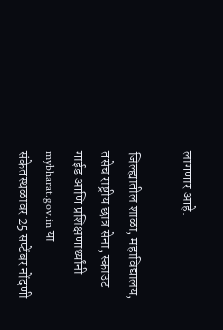लागणार आहे.

जिल्ह्यातील शाळा, महाविद्यालय, तसेच राष्ट्रीय छात्र सेना, स्काउट गाईड आणि प्रशिक्षणार्थ्यांनी mybharat.gov.in या संकेतस्थळावर 25 सप्टेंबर नोंदणी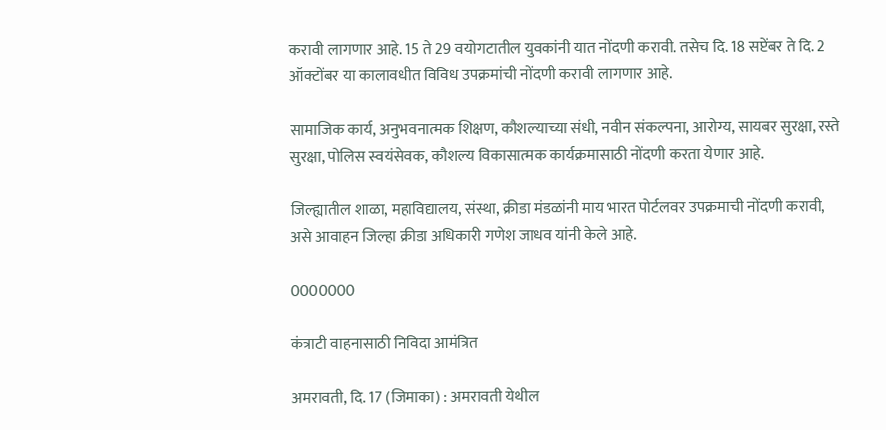करावी लागणार आहे. 15 ते 29 वयोगटातील युवकांनी यात नोंदणी करावी. तसेच दि. 18 सप्टेंबर ते दि. 2 ऑक्टोंबर या कालावधीत विविध उपक्रमांची नोंदणी करावी लागणार आहे.

सामाजिक कार्य, अनुभवनात्मक शिक्षण, कौशल्याच्या संधी, नवीन संकल्पना, आरोग्य, सायबर सुरक्षा, रस्ते सुरक्षा, पोलिस स्वयंसेवक, कौशल्य विकासात्मक कार्यक्रमासाठी नोंदणी करता येणार आहे.

जिल्ह्यातील शाळा, महाविद्यालय, संस्था, क्रीडा मंडळांनी माय भारत पोर्टलवर उपक्रमाची नोंदणी करावी, असे आवाहन जिल्हा क्रीडा अधिकारी गणेश जाधव यांनी केले आहे.

0000000

कंत्राटी वाहनासाठी निविदा आमंत्रित

अमरावती, दि. 17 (जिमाका) : अमरावती येथील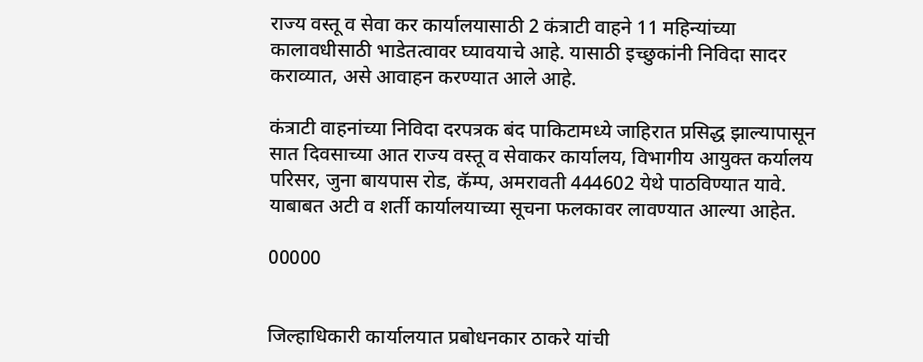राज्य वस्तू व सेवा कर कार्यालयासाठी 2 कंत्राटी वाहने 11 महिन्यांच्या कालावधीसाठी भाडेतत्वावर घ्यावयाचे आहे. यासाठी इच्छुकांनी निविदा सादर कराव्यात, असे आवाहन करण्यात आले आहे.

कंत्राटी वाहनांच्या निविदा दरपत्रक बंद पाकिटामध्ये जाहिरात प्रसिद्ध झाल्यापासून सात दिवसाच्या आत राज्य वस्तू व सेवाकर कार्यालय, विभागीय आयुक्त कर्यालय परिसर, जुना बायपास रोड, कॅम्प, अमरावती 444602 येथे पाठविण्यात यावे. याबाबत अटी व शर्ती कार्यालयाच्या सूचना फलकावर लावण्यात आल्या आहेत.

00000


जिल्हाधिकारी कार्यालयात प्रबोधनकार ठाकरे यांची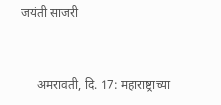जयंती साजरी


     अमरावती, दि. 17: महाराष्ट्राच्या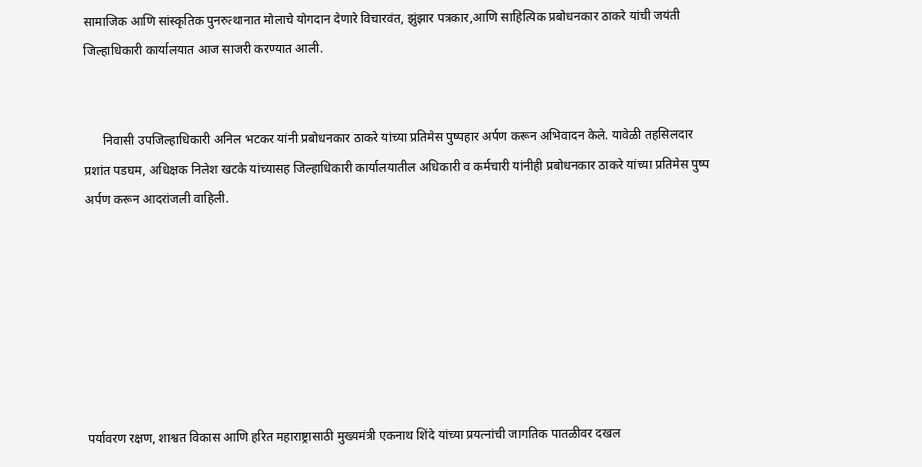सामाजिक आणि सांस्कृतिक पुनरुत्थानात मोलाचे योगदान देणारे विचारवंत, झुंझार पत्रकार,आणि साहित्यिक प्रबोधनकार ठाकरे यांची जयंती जिल्हाधिकारी कार्यालयात आज साजरी करण्यात आली.


      निवासी उपजिल्हाधिकारी अनिल भटकर यांनी प्रबोधनकार ठाकरे यांच्या प्रतिमेस पुष्पहार अर्पण करून अभिवादन केले. यावेळी तहसिलदार प्रशांत पडघम, अधिक्षक निलेश खटके यांच्यासह जिल्हाधिकारी कार्यालयातील अधिकारी व कर्मचारी यांनीही प्रबोधनकार ठाकरे यांच्या प्रतिमेस पुष्प अर्पण करून आदरांजली वाहिली.







पर्यावरण रक्षण, शाश्वत विकास आणि हरित महाराष्ट्रासाठी मुख्यमंत्री एकनाथ शिंदे यांच्या प्रयत्नांची जागतिक पातळीवर दखल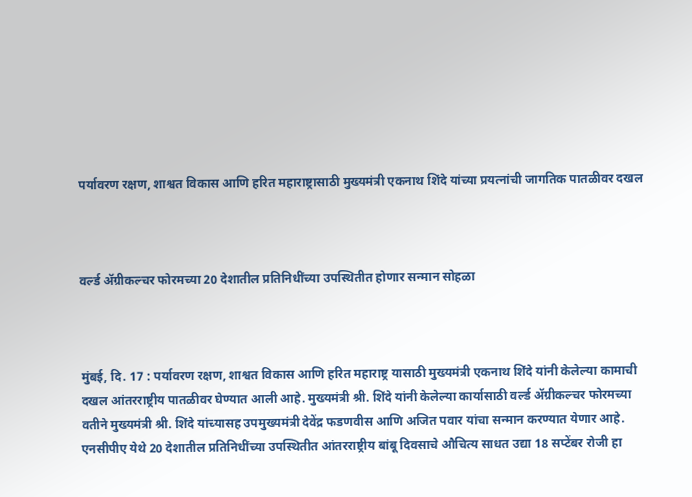पर्यावरण रक्षण, शाश्वत विकास आणि हरित महाराष्ट्रासाठी मुख्यमंत्री एकनाथ शिंदे यांच्या प्रयत्नांची जागतिक पातळीवर दखल



वर्ल्ड ॲग्रीकल्चर फोरमच्या 20 देशातील प्रतिनिधींच्या उपस्थितीत होणार सन्मान सोहळा



मुंबई, दि. 17 : पर्यावरण रक्षण, शाश्वत विकास आणि हरित महाराष्ट्र यासाठी मुख्यमंत्री एकनाथ शिंदे यांनी केलेल्या कामाची दखल आंतरराष्ट्रीय पातळीवर घेण्यात आली आहे. मुख्यमंत्री श्री. शिंदे यांनी केलेल्या कार्यासाठी वर्ल्ड ॲग्रीकल्चर फोरमच्या वतीने मुख्यमंत्री श्री. शिंदे यांच्यासह उपमुख्यमंत्री देवेंद्र फडणवीस आणि अजित पवार यांचा सन्मान करण्यात येणार आहे. एनसीपीए येथे 20 देशातील प्रतिनिधींच्या उपस्थितीत आंतरराष्ट्रीय बांबू दिवसाचे औचित्य साधत उद्या 18 सप्टेंबर रोजी हा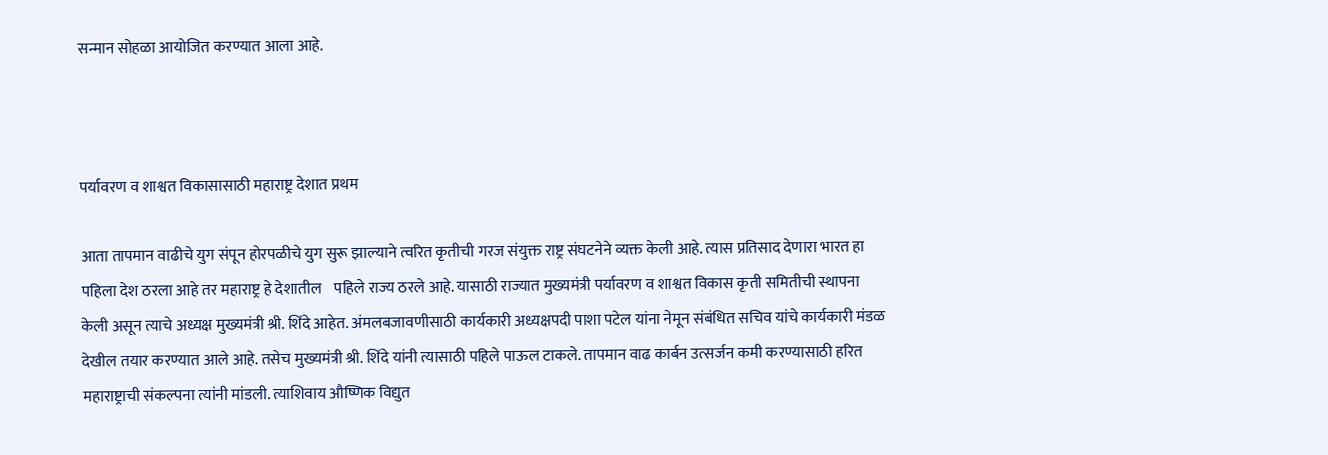सन्मान सोहळा आयोजित करण्यात आला आहे.



पर्यावरण व शाश्वत विकासासाठी महाराष्ट्र देशात प्रथम

आता तापमान वाढीचे युग संपून होरपळीचे युग सुरू झाल्याने त्वरित कृतीची गरज संयुक्त राष्ट्र संघटनेने व्यक्त केली आहे. त्यास प्रतिसाद देणारा भारत हा पहिला देश ठरला आहे तर महाराष्ट्र हे देशातील    पहिले राज्य ठरले आहे. यासाठी राज्यात मुख्यमंत्री पर्यावरण व शाश्वत विकास कृती समितीची स्थापना  केली असून त्याचे अध्यक्ष मुख्यमंत्री श्री. शिंदे आहेत. अंमलबजावणीसाठी कार्यकारी अध्यक्षपदी पाशा पटेल यांना नेमून संबंधित सचिव यांचे कार्यकारी मंडळ देखील तयार करण्यात आले आहे. तसेच मुख्यमंत्री श्री. शिंदे यांनी त्यासाठी पहिले पाऊल टाकले. तापमान वाढ कार्बन उत्सर्जन कमी करण्यासाठी हरित महाराष्ट्राची संकल्पना त्यांनी मांडली. त्याशिवाय औष्णिक विद्युत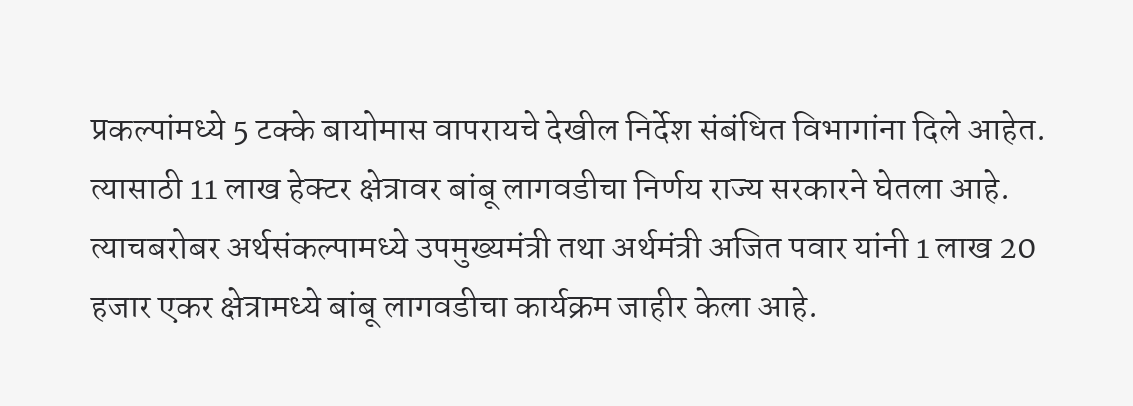प्रकल्पांमध्ये 5 टक्के बायोमास वापरायचे देखील निर्देश संबंधित विभागांना दिले आहेत. त्यासाठी 11 लाख हेक्टर क्षेत्रावर बांबू लागवडीचा निर्णय राज्य सरकारने घेतला आहे. त्याचबरोबर अर्थसंकल्पामध्ये उपमुख्यमंत्री तथा अर्थमंत्री अजित पवार यांनी 1 लाख 20 हजार एकर क्षेत्रामध्ये बांबू लागवडीचा कार्यक्रम जाहीर केला आहे.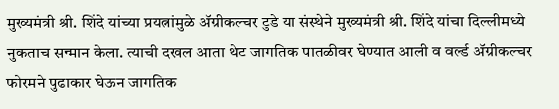मुख्यमंत्री श्री. शिंदे यांच्या प्रयत्नांमुळे ॲग्रीकल्चर टुडे या संस्थेने मुख्यमंत्री श्री. शिंदे यांचा दिल्लीमध्ये नुकताच सन्मान केला. त्याची दखल आता थेट जागतिक पातळीवर घेण्यात आली व वर्ल्ड ॲग्रीकल्चर फोरमने पुढाकार घेऊन जागतिक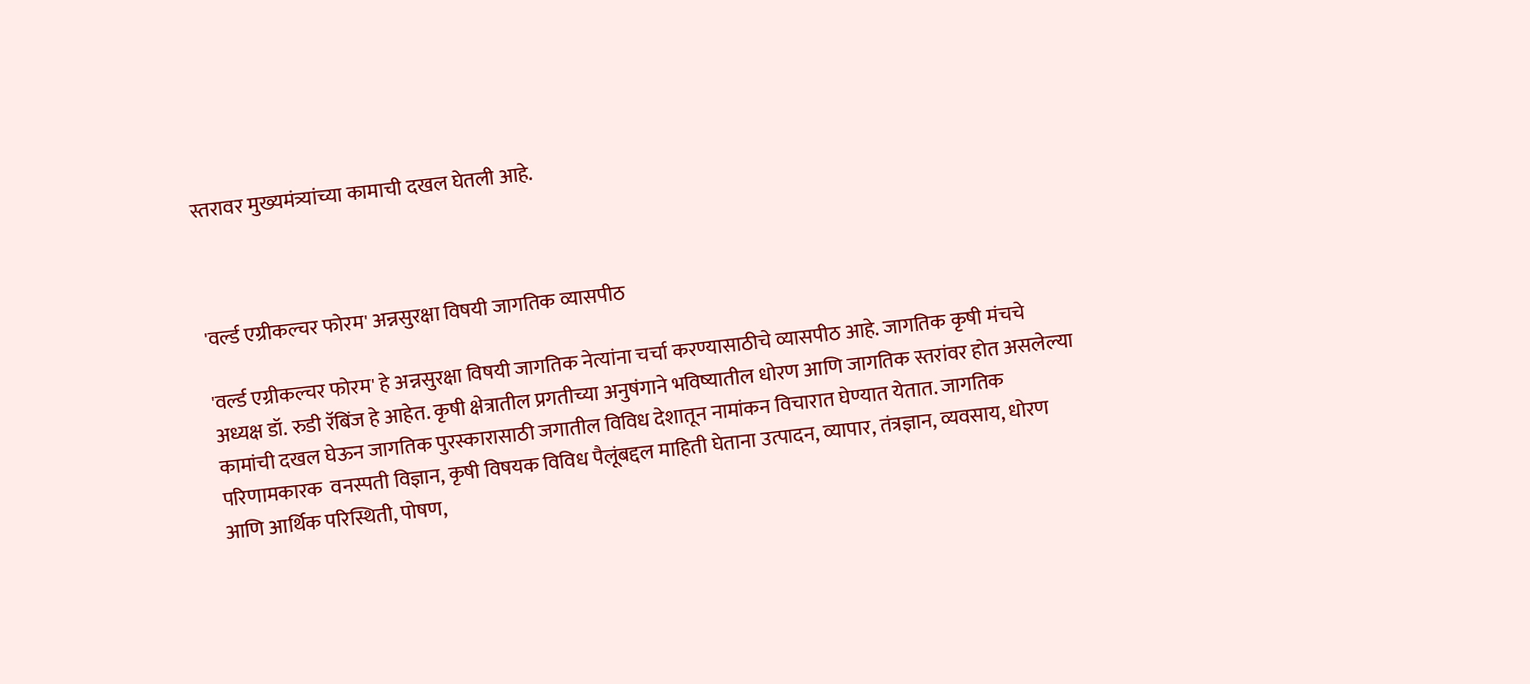स्तरावर मुख्यमंत्र्यांच्या कामाची दखल घेतली आहे.



'वर्ल्ड एग्रीकल्चर फोरम' अन्नसुरक्षा विषयी जागतिक व्यासपीठ

'वर्ल्ड एग्रीकल्चर फोरम' हे अन्नसुरक्षा विषयी जागतिक नेत्यांना चर्चा करण्यासाठीचे व्यासपीठ आहे. जागतिक कृषी मंचचे अध्यक्ष डॉ. रुडी रॅबिंज हे आहेत. कृषी क्षेत्रातील प्रगतीच्या अनुषंगाने भविष्यातील धोरण आणि जागतिक स्तरांवर होत असलेल्या कामांची दखल घेऊन जागतिक पुरस्कारासाठी जगातील विविध देशातून नामांकन विचारात घेण्यात येतात. जागतिक परिणामकारक  वनस्पती विज्ञान, कृषी विषयक विविध पैलूंबद्दल माहिती घेताना उत्पादन, व्यापार, तंत्रज्ञान, व्यवसाय, धोरण आणि आर्थिक परिस्थिती, पोषण,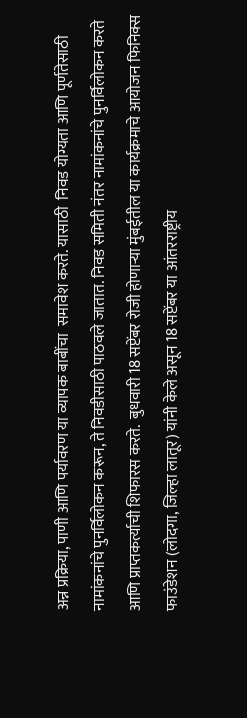अन्न प्रक्रिया, पाणी आणि पर्यावरण या व्यापक बाबींचा  समावेश करते. यासाठी  निवड योग्यता आणि पूर्णतेसाठी नामांकनांचे पुनर्विलोकन करून, ते निवडीसाठी पाठवले जातात. निवड समिती नंतर नामांकनांचे पुनर्विलोकन करते आणि प्राप्तकर्त्याची शिफारस करते.  बुधवारी 18 सप्टेंबर रोजी होणाऱ्या मुंबईतील या कार्यक्रमाचे आयोजन फिनिक्स फाउंडेशन (लोदगा, जिल्हा लातूर) यांनी केले असून 18 सप्टेंबर या आंतरराष्ट्रीय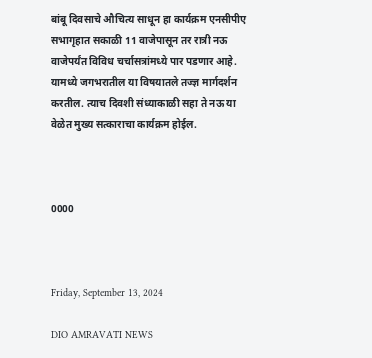बांबू दिवसाचे औचित्य साधून हा कार्यक्रम एनसीपीए सभागृहात सकाळी 11 वाजेपासून तर रात्री नऊ वाजेपर्यंत विविध चर्चासत्रांमध्ये पार पडणार आहे. यामध्ये जगभरातील या विषयातले तज्ज्ञ मार्गदर्शन करतील. त्याच दिवशी संध्याकाळी सहा ते नऊ या वेळेत मुख्य सत्काराचा कार्यक्रम होईल.



0000



Friday, September 13, 2024

DIO AMRAVATI NEWS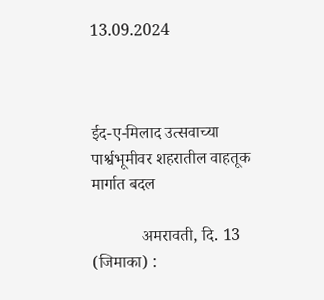13.09.2024



ईद-ए-मिलाद उत्सवाच्या पार्श्वभूमीवर शहरातील वाहतूक मार्गात बदल

            अमरावती, दि. 13 (जिमाका) :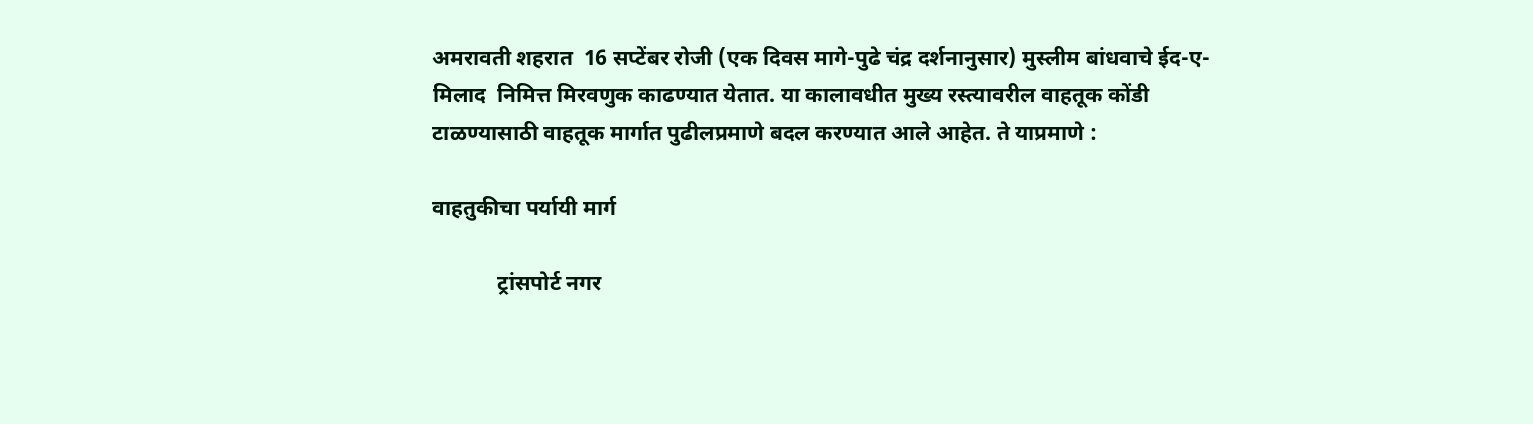अमरावती शहरात  16 सप्टेंबर रोजी (एक दिवस मागे-पुढे चंद्र दर्शनानुसार) मुस्लीम बांधवाचे ईद-ए-मिलाद  निमित्त मिरवणुक काढण्यात येतात. या कालावधीत मुख्य रस्त्यावरील वाहतूक कोंडी टाळण्यासाठी वाहतूक मार्गात पुढीलप्रमाणे बदल करण्यात आले आहेत. ते याप्रमाणे :

वाहतुकीचा पर्यायी मार्ग

            ट्रांसपोर्ट नगर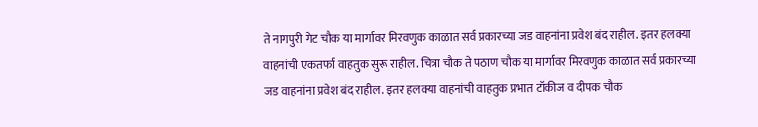ते नागपुरी गेट चौक या मार्गावर मिरवणुक काळात सर्व प्रकारच्या जड वाहनांना प्रवेश बंद राहील. इतर हलक्या वाहनांची एकतर्फा वाहतुक सुरू राहील. चित्रा चौक ते पठाण चौक या मार्गावर मिरवणुक काळात सर्व प्रकारच्या जड वाहनांना प्रवेश बंद राहील. इतर हलक्या वाहनांची वाहतुक प्रभात टॉकीज व दीपक चौक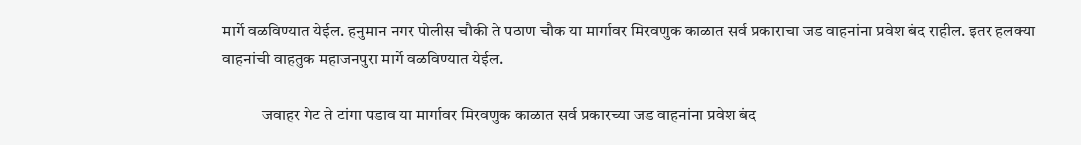मार्गे वळविण्यात येईल. हनुमान नगर पोलीस चौकी ते पठाण चौक या मार्गावर मिरवणुक काळात सर्व प्रकाराचा जड वाहनांना प्रवेश बंद राहील. इतर हलक्या वाहनांची वाहतुक महाजनपुरा मार्गे वळविण्यात येईल.

            जवाहर गेट ते टांगा पडाव या मार्गावर मिरवणुक काळात सर्व प्रकारच्या जड वाहनांना प्रवेश बंद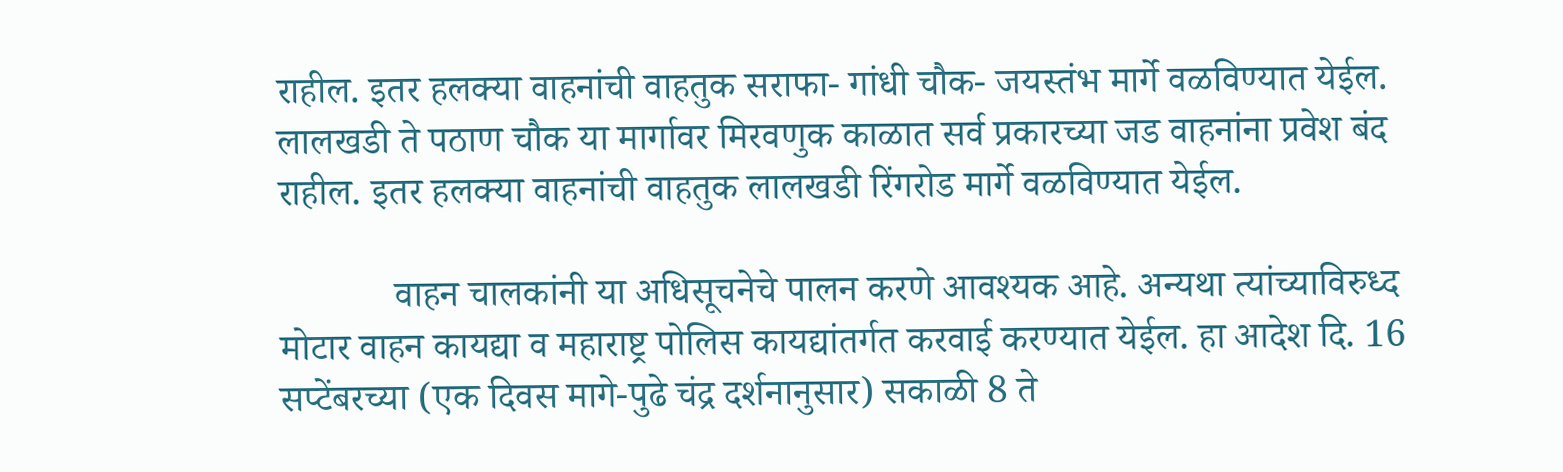राहील. इतर हलक्या वाहनांची वाहतुक सराफा- गांधी चौक- जयस्तंभ मार्गे वळविण्यात येईल. लालखडी ते पठाण चौक या मार्गावर मिरवणुक काळात सर्व प्रकारच्या जड वाहनांना प्रवेश बंद राहील. इतर हलक्या वाहनांची वाहतुक लालखडी रिंगरोड मार्गे वळविण्यात येईल.

            वाहन चालकांनी या अधिसूचनेचे पालन करणे आवश्यक आहे. अन्यथा त्यांच्याविरुध्द मोटार वाहन कायद्या व महाराष्ट्र पोलिस कायद्यांतर्गत करवाई करण्यात येईल. हा आदेश दि. 16 सप्टेंबरच्या (एक दिवस मागे-पुढे चंद्र दर्शनानुसार) सकाळी 8 ते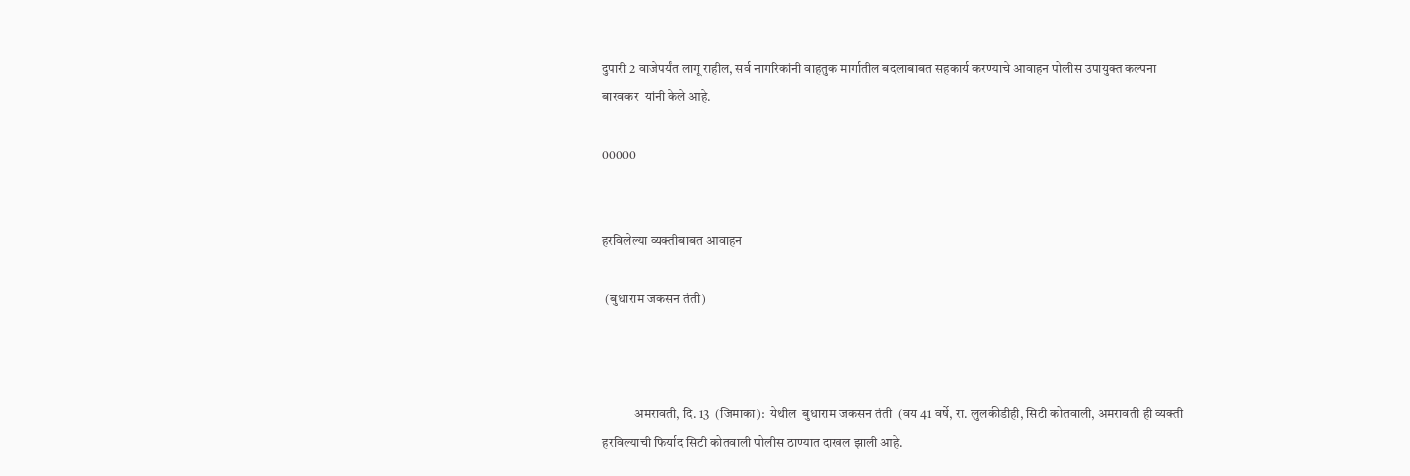दुपारी 2 वाजेपर्यंत लागू राहील, सर्व नागरिकांनी वाहतुक मार्गातील बदलाबाबत सहकार्य करण्याचे आवाहन पोलीस उपायुक्त कल्पना बारवकर  यांनी केले आहे.

00000


हरविलेल्या व्यक्तीबाबत आवाहन

 (बुधाराम जकसन तंती)



            अमरावती, दि. 13  (जिमाका):  येथील  बुधाराम जकसन तंती  (वय 41 वर्षे, रा. लुलकीडीही, सिटी कोतवाली, अमरावती ही व्यक्ती हरविल्याची फिर्याद सिटी कोतवाली पोलीस ठाण्यात दाखल झाली आहे.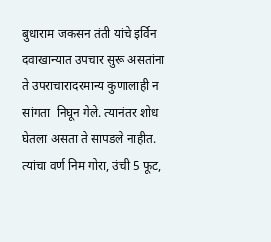बुधाराम जकसन तंती यांचे इर्विन दवाखान्यात उपचार सुरू असतांना ते उपराचारादरमान्य कुणालाही न सांगता  निघून गेले. त्यानंतर शोध घेतला असता ते सापडले नाहीत. त्यांचा वर्ण निम गोरा, उंची 5 फूट,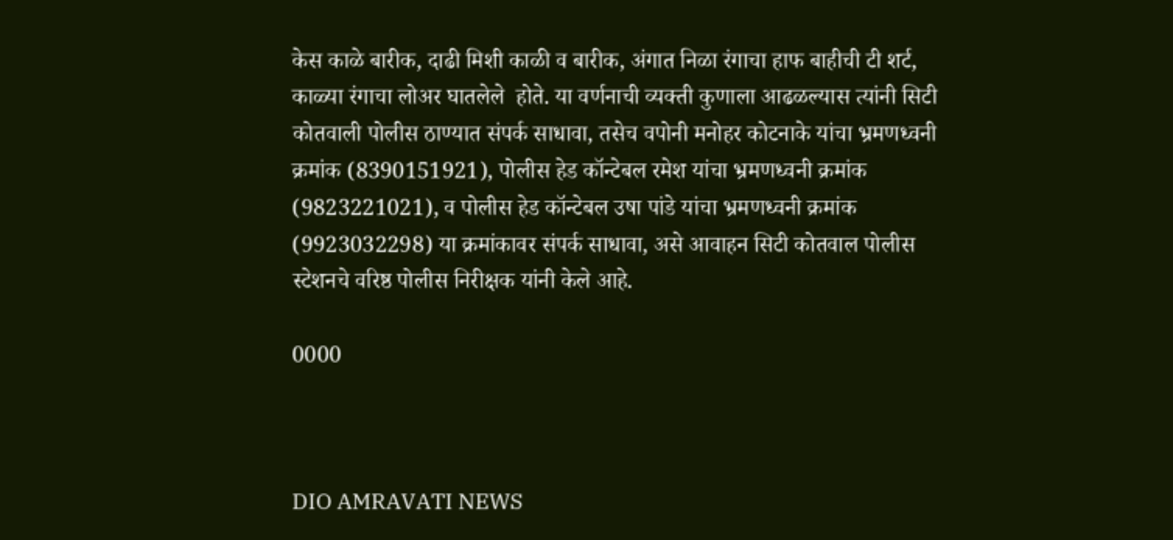केस काळे बारीक, दाढी मिशी काळी व बारीक, अंगात निळा रंगाचा हाफ बाहीची टी शर्ट, काळ्या रंगाचा लोअर घातलेले  होते. या वर्णनाची व्यक्ती कुणाला आढळल्यास त्यांनी सिटी कोतवाली पोलीस ठाण्यात संपर्क साधावा, तसेच वपोनी मनोहर कोटनाके यांचा भ्रमणध्वनी क्रमांक (8390151921), पोलीस हेड कॉन्टेबल रमेश यांचा भ्रमणध्वनी क्रमांक (9823221021), व पोलीस हेड कॉन्टेबल उषा पांडे यांचा भ्रमणध्वनी क्रमांक (9923032298) या क्रमांकावर संपर्क साधावा, असे आवाहन सिटी कोतवाल पोलीस स्टेशनचे वरिष्ठ पोलीस निरीक्षक यांनी केले आहे.

0000



DIO AMRAVATI NEWS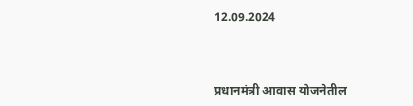12.09.2024



प्रधानमंत्री आवास योजनेतील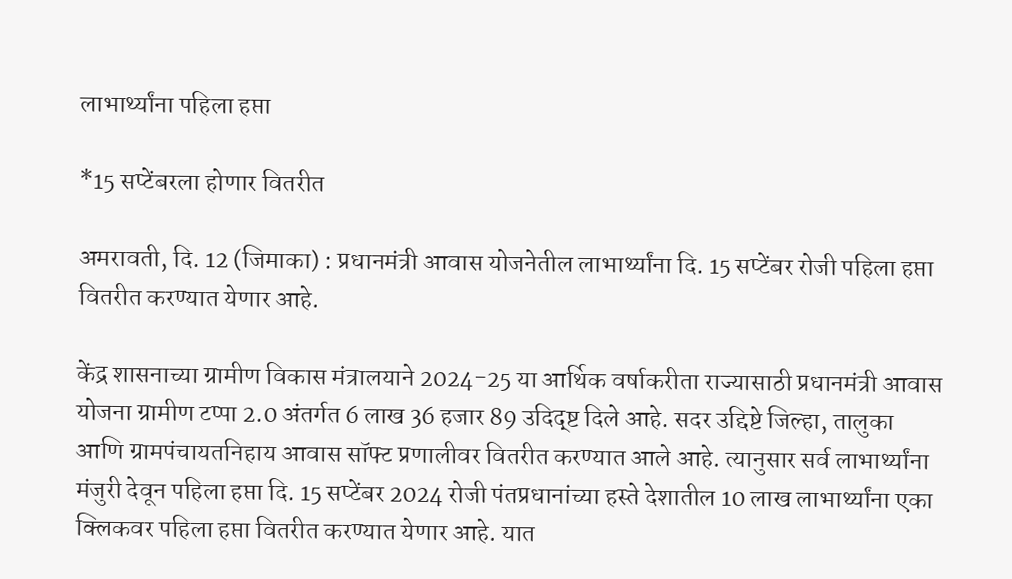लाभार्थ्यांना पहिला हप्ता

*15 सप्टेंबरला होणार वितरीत

अमरावती, दि. 12 (जिमाका) : प्रधानमंत्री आवास योजनेतील लाभार्थ्यांना दि. 15 सप्टेंबर रोजी पहिला हप्ता वितरीत करण्यात येणार आहे.

केंद्र शासनाच्या ग्रामीण विकास मंत्रालयाने 2024-25 या आर्थिक वर्षाकरीता राज्यासाठी प्रधानमंत्री आवास योजना ग्रामीण टप्पा 2.0 अंतर्गत 6 लाख 36 हजार 89 उदिद्ष्ट दिले आहे. सदर उद्दिष्टे जिल्हा, तालुका आणि ग्रामपंचायतनिहाय आवास सॉफ्ट प्रणालीवर वितरीत करण्यात आले आहे. त्यानुसार सर्व लाभार्थ्यांना मंजुरी देवून पहिला हप्ता दि. 15 सप्टेंबर 2024 रोजी पंतप्रधानांच्या हस्ते देशातील 10 लाख लाभार्थ्यांना एका क्लिकवर पहिला हप्ता वितरीत करण्यात येणार आहे. यात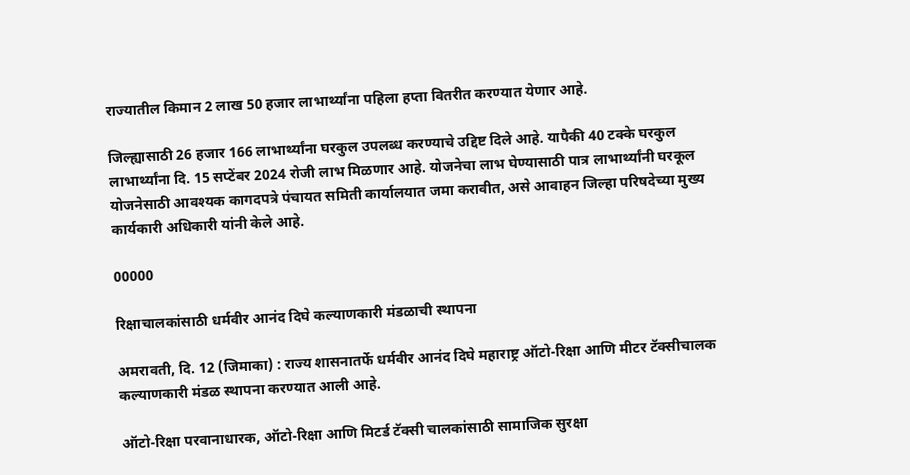राज्यातील किमान 2 लाख 50 हजार लाभार्थ्यांना पहिला हप्ता वितरीत करण्यात येणार आहे.

जिल्ह्यासाठी 26 हजार 166 लाभार्थ्यांना घरकुल उपलब्ध करण्याचे उद्दिष्ट दिले आहे. यापैकी 40 टक्के घरकुल लाभार्थ्यांना दि. 15 सप्टेंबर 2024 रोजी लाभ मिळणार आहे. योजनेचा लाभ घेण्यासाठी पात्र लाभार्थ्यांनी घरकूल योजनेसाठी आवश्यक कागदपत्रे पंचायत समिती कार्यालयात जमा करावीत, असे आवाहन जिल्हा परिषदेच्या मुख्य कार्यकारी अधिकारी यांनी केले आहे.

00000

रिक्षाचालकांसाठी धर्मवीर आनंद दिघे कल्याणकारी मंडळाची स्थापना

अमरावती, दि. 12 (जिमाका) : राज्य शासनातर्फे धर्मवीर आनंद दिघे महाराष्ट्र ऑटो-रिक्षा आणि मीटर टॅक्सीचालक कल्याणकारी मंडळ स्थापना करण्यात आली आहे.

ऑटो-रिक्षा परवानाधारक, ऑटो-रिक्षा आणि मिटर्ड टॅक्सी चालकांसाठी सामाजिक सुरक्षा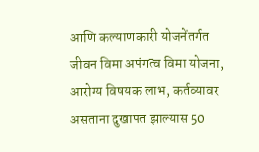आणि कल्याणकारी योजनेंतर्गत जीवन विमा अपंगत्व विमा योजना, आरोग्य विषयक लाभ, कर्तव्यावर असताना दुखापत झाल्यास 50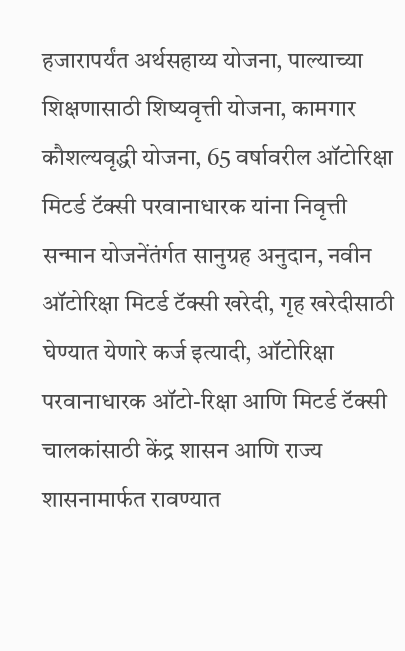हजारापर्यंत अर्थसहाय्य योजना, पाल्याच्या शिक्षणासाठी शिष्यवृत्ती योजना, कामगार कौशल्यवृद्धी योजना, 65 वर्षावरील ऑटोरिक्षा मिटर्ड टॅक्सी परवानाधारक यांना निवृत्ती सन्मान योजनेंतंर्गत सानुग्रह अनुदान, नवीन ऑटोरिक्षा मिटर्ड टॅक्सी खरेदी, गृह खरेदीसाठी घेण्यात येणारे कर्ज इत्यादी, ऑटोरिक्षा परवानाधारक ऑटो-रिक्षा आणि मिटर्ड टॅक्सी चालकांसाठी केंद्र शासन आणि राज्य शासनामार्फत रावण्यात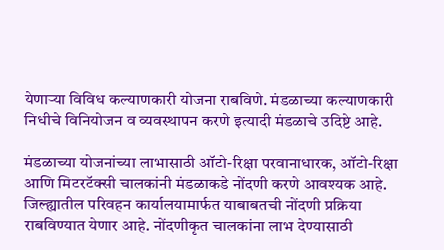येणाऱ्या विविध कल्याणकारी योजना राबविणे. मंडळाच्या कल्याणकारी निधीचे विनियोजन व व्यवस्थापन करणे इत्यादी मंडळाचे उदिष्टे आहे.

मंडळाच्या योजनांच्या लाभासाठी ऑटो-रिक्षा परवानाधारक, ऑटो-रिक्षा आणि मिटरटॅक्सी चालकांनी मंडळाकडे नोंदणी करणे आवश्यक आहे. जिल्ह्यातील परिवहन कार्यालयामार्फत याबाबतची नोंदणी प्रक्रिया राबविण्यात येणार आहे. नोंदणीकृत चालकांना लाभ देण्यासाठी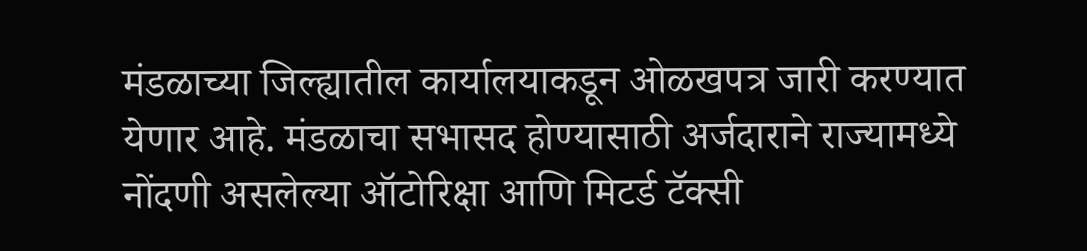मंडळाच्या जिल्ह्यातील कार्यालयाकडून ओळखपत्र जारी करण्यात येणार आहे. मंडळाचा सभासद होण्यासाठी अर्जदाराने राज्यामध्ये नोंदणी असलेल्या ऑटोरिक्षा आणि मिटर्ड टॅक्सी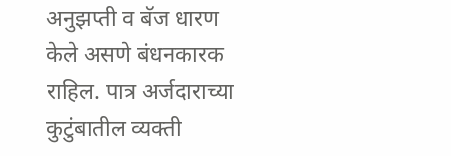अनुझप्ती व बॅज धारण केले असणे बंधनकारक राहिल. पात्र अर्जदाराच्या कुटुंबातील व्यक्ती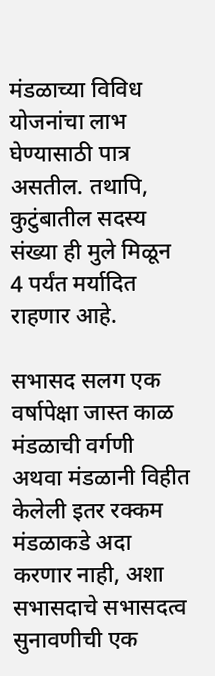मंडळाच्या विविध योजनांचा लाभ घेण्यासाठी पात्र असतील. तथापि, कुटुंबातील सदस्य संख्या ही मुले मिळून 4 पर्यंत मर्यादित राहणार आहे.

सभासद सलग एक वर्षापेक्षा जास्त काळ मंडळाची वर्गणी अथवा मंडळानी विहीत केलेली इतर रक्कम मंडळाकडे अदा करणार नाही, अशा सभासदाचे सभासदत्व सुनावणीची एक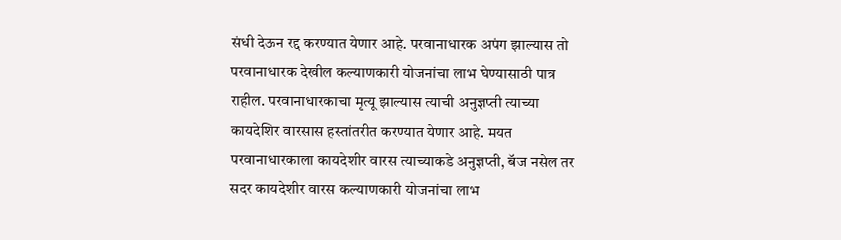संधी देऊन रद्द करण्यात येणार आहे. परवानाधारक अपंग झाल्यास तो परवानाधारक देखील कल्याणकारी योजनांचा लाभ घेण्यासाठी पात्र राहील. परवानाधारकाचा मृत्यू झाल्यास त्याची अनुज्ञप्ती त्याच्या कायदेशिर वारसास हस्तांतरीत करण्यात येणार आहे. मयत परवानाधारकाला कायदेशीर वारस त्याच्याकडे अनुज्ञप्ती, बॅज नसेल तर सदर कायदेशीर वारस कल्याणकारी योजनांचा लाभ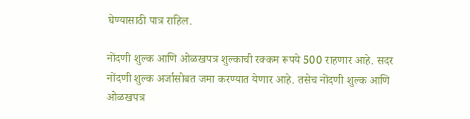घेण्यासाठी पात्र राहिल.

नोंदणी शुल्क आणि ओळखपत्र शुल्काची रक्कम रूपये 500 राहणार आहे. सदर नोंदणी शुल्क अर्जासोबत जमा करण्यात येणार आहे. तसेच नोंदणी शुल्क आणि ओळखपत्र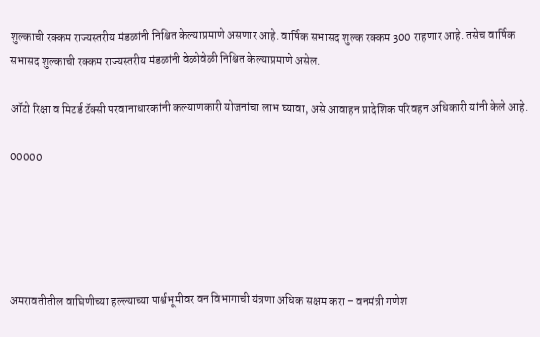शुल्काची रक्कम राज्यस्तरीय मंडळांनी निश्चित केल्याप्रमाणे असणार आहे. वार्षिक सभासद शुल्क रक्कम 300 राहणार आहे. तसेच वार्षिक सभासद शुल्काची रक्कम राज्यस्तरीय मंडळांनी वेळोवेळी निश्चित केल्याप्रमाणे असेल.

ऑटो रिक्षा व मिटर्ड टॅक्सी परवानाधारकांनी कल्याणकारी योजनांचा लाभ घ्यावा, असे आवाहन प्रादेशिक परिवहन अधिकारी यांनी केले आहे.

00000





अमरावतीतील वाघिणीच्या हल्ल्याच्या पार्श्वभूमीवर वन विभागाची यंत्रणा अधिक सक्षम करा – वनमंत्री गणेश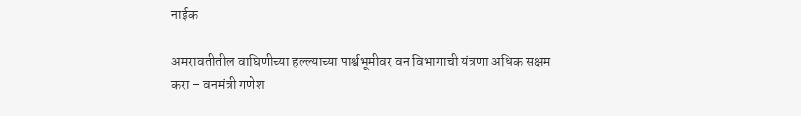नाईक

अमरावतीतील वाघिणीच्या हल्ल्याच्या पार्श्वभूमीवर वन विभागाची यंत्रणा अधिक सक्षम करा – वनमंत्री गणेश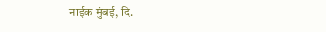नाईक मुंबई, दि.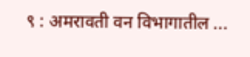९ : अमरावती वन विभागातील ...